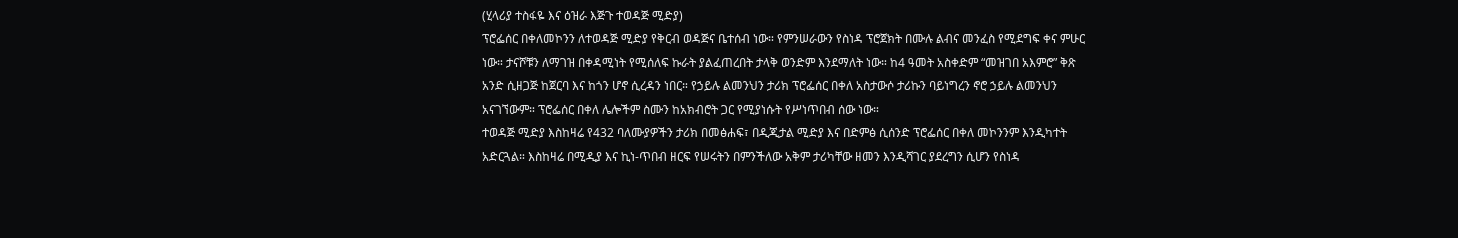(ሂላሪያ ተስፋዬ እና ዕዝራ እጅጉ ተወዳጅ ሚድያ)
ፕሮፌሰር በቀለመኮንን ለተወዳጅ ሚድያ የቅርብ ወዳጅና ቤተሰብ ነው። የምንሠራውን የስነዳ ፕሮጀክት በሙሉ ልብና መንፈስ የሚደግፍ ቀና ምሁር ነው። ታናሾቹን ለማገዝ በቀዳሚነት የሚሰለፍ ኩራት ያልፈጠረበት ታላቅ ወንድም እንደማለት ነው። ከ4 ዓመት አስቀድም “መዝገበ አእምሮ” ቅጽ አንድ ሲዘጋጅ ከጀርባ እና ከጎን ሆኖ ሲረዳን ነበር። የኃይሉ ልመንህን ታሪክ ፕሮፌሰር በቀለ አስታውሶ ታሪኩን ባይነግረን ኖሮ ኃይሉ ልመንህን አናገኘውም። ፕሮፌሰር በቀለ ሌሎችም ስሙን ከአክብሮት ጋር የሚያነሱት የሥነጥበብ ሰው ነው።
ተወዳጅ ሚድያ እስከዛሬ የ432 ባለሙያዎችን ታሪክ በመፅሐፍ፣ በዲጂታል ሚድያ እና በድምፅ ሲሰንድ ፕሮፌሰር በቀለ መኮንንም እንዲካተት አድርጓል። እስከዛሬ በሚዲያ እና ኪነ-ጥበብ ዘርፍ የሠሩትን በምንችለው አቅም ታሪካቸው ዘመን እንዲሻገር ያደረግን ሲሆን የስነዳ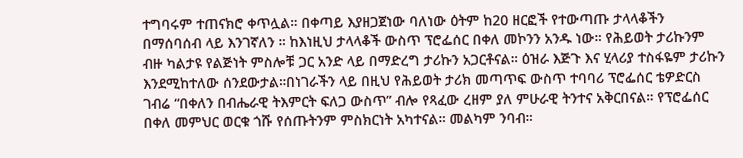ተግባሩም ተጠናክሮ ቀጥሏል። በቀጣይ እያዘጋጀነው ባለነው ዕትም ከ20 ዘርፎች የተውጣጡ ታላላቆችን በማሰባሰብ ላይ እንገኛለን ። ከእነዚህ ታላላቆች ውስጥ ፕሮፌሰር በቀለ መኮንን አንዱ ነው። የሕይወት ታሪኩንም ብዙ ካልታዩ የልጅነት ምስሎቹ ጋር አንድ ላይ በማድረግ ታሪኩን አጋርቶናል። ዕዝራ እጅጉ እና ሂላሪያ ተስፋዬም ታሪኩን እንደሚከተለው ሰንደውታል።በነገራችን ላይ በዚህ የሕይወት ታሪክ መጣጥፍ ውስጥ ተባባሪ ፕሮፌሰር ቴዎድርስ ገብሬ “በቀለን በብሔራዊ ትእምርት ፍለጋ ውስጥ” ብሎ የጻፈው ረዘም ያለ ምሁራዊ ትንተና አቅርበናል። የፕሮፌሰር በቀለ መምህር ወርቁ ጎሹ የሰጡትንም ምስክርነት አካተናል። መልካም ንባብ።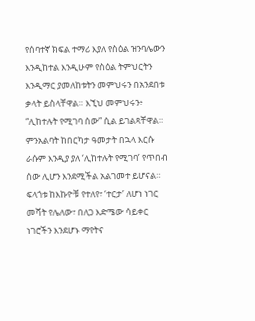የሰባተኛ ክፍል ተማሪ እያለ የስዕል ዝንባሌውን እንዲከተል እንዲሁም የስዕል ትምህርትን እንዲማር ያመለከቱትን መምህሩን በአንደበቱ ቃላት ይስላቸዋል። እኚህ መምህሩን፥ “ሊከተሉት የሚገባ ሰው” ሲል ይገልጻቸዋል። ምንአልባት ከበርካታ ዓመታት በኋላ እርሱ ራሱም እንዲያ ያለ ‘ሊከተሉት የሚገባ’ የጥበብ ሰው ሊሆን እንደሚችል አልገመተ ይሆናል።
ፍላጎቱ ከእኩዮቹ የተለየ፣ ‘ተርታ’ ለሆነ ነገር መሻት የሌለው፣ በለጋ እድሜው ሳይቀር ነገሮችን እንደሆኑ ማየትና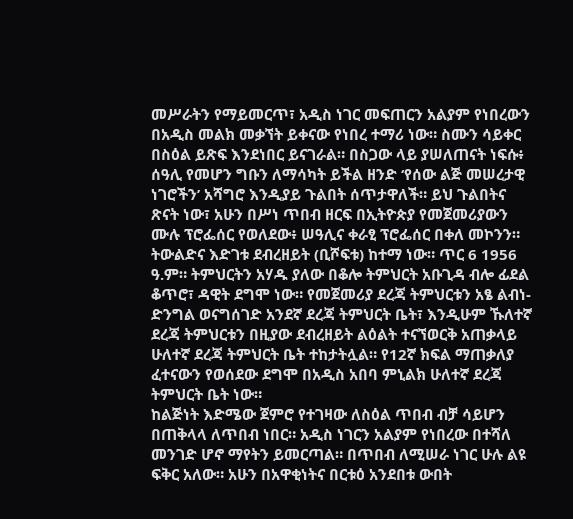መሥራትን የማይመርጥ፣ አዲስ ነገር መፍጠርን አልያም የነበረውን በአዲስ መልክ መቃኘት ይቀናው የነበረ ተማሪ ነው። ስሙን ሳይቀር በስዕል ይጽፍ እንደነበር ይናገራል። በስጋው ላይ ያሠለጠናት ነፍሱ፥ ሰዓሊ የመሆን ግቡን ለማሳካት ይችል ዘንድ ‘የሰው ልጅ መሠረታዊ ነገሮችን’ አሻግሮ እንዲያይ ጉልበት ሰጥታዋለች። ይህ ጉልበትና ጽናት ነው፣ አሁን በሥነ ጥበብ ዘርፍ በኢትዮጵያ የመጀመሪያውን ሙሉ ፕሮፌሰር የወለደው፥ ሠዓሊና ቀራፂ ፕሮፌሰር በቀለ መኮንን።
ትውልድና እድገቱ ደብረዘይት (ቢሾፍቱ) ከተማ ነው። ጥር 6 1956 ዓ.ም። ትምህርትን አሃዱ ያለው በቆሎ ትምህርት አቡጊዳ ብሎ ፊደል ቆጥሮ፣ ዳዊት ደግሞ ነው። የመጀመሪያ ደረጃ ትምህርቱን አፄ ልብነ-ድንግል ወናግሰገድ አንደኛ ደረጃ ትምህርት ቤት፣ እንዲሁም ኹለተኛ ደረጃ ትምህርቱን በዚያው ደብረዘይት ልዕልት ተናኘወርቅ አጠቃላይ ሁለተኛ ደረጃ ትምህርት ቤት ተከታትሏል። የ12ኛ ክፍል ማጠቃለያ ፈተናውን የወሰደው ደግሞ በአዲስ አበባ ምኒልክ ሁለተኛ ደረጃ ትምህርት ቤት ነው።
ከልጅነት እድሜው ጀምሮ የተገዛው ለስዕል ጥበብ ብቻ ሳይሆን በጠቅላላ ለጥበብ ነበር። አዲስ ነገርን አልያም የነበረው በተሻለ መንገድ ሆኖ ማየትን ይመርጣል። በጥበብ ለሚሠራ ነገር ሁሉ ልዩ ፍቅር አለው። አሁን በአዋቂነትና በርቱዕ አንደበቱ ውበት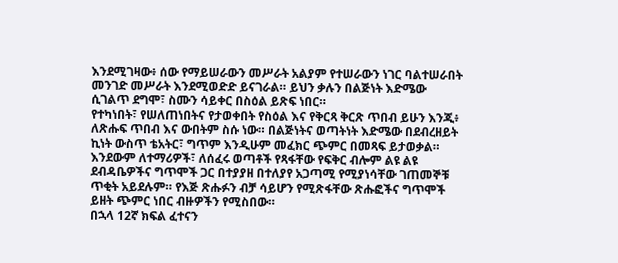እንደሚገዛው፥ ሰው የማይሠራውን መሥራት አልያም የተሠራውን ነገር ባልተሠራበት መንገድ መሥራት እንደሚወድድ ይናገራል። ይህን ቃሉን በልጅነት እድሜው ሲገልጥ ደግሞ፣ ስሙን ሳይቀር በስዕል ይጽፍ ነበር።
የተካነበት፣ የሠለጠነበትና የታወቀበት የስዕል እና የቅርጻ ቅርጽ ጥበብ ይሁን እንጂ፥ ለጽሑፍ ጥበብ እና ውበትም ስሱ ነው። በልጅነትና ወጣትነት እድሜው በደብረዘይት ኪነት ውስጥ ቴአትር፣ ግጥም እንዲሁም መፈክር ጭምር በመጻፍ ይታወቃል። እንደውም ለተማሪዎች፣ ለሰፈሩ ወጣቶች የጻፋቸው የፍቅር ብሎም ልዩ ልዩ ደብዳቤዎችና ግጥሞች ጋር በተያያዘ በተለያየ አጋጣሚ የሚያነሳቸው ገጠመኞቹ ጥቂት አይደሉም። የእጅ ጽሑፉን ብቻ ሳይሆን የሚጽፋቸው ጽሑፎችና ግጥሞች ይዘት ጭምር ነበር ብዙዎችን የሚስበው።
በኋላ 12ኛ ክፍል ፈተናን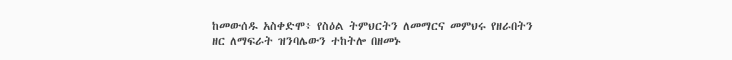ከመውሰዱ አስቀድሞ፥ የስዕል ትምህርትን ለመማርና መምህሩ የዘራበትን ዘር ለማፍራት ዝንባሌውን ተከትሎ በዘመኑ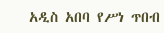አዲስ አበባ የሥነ ጥበብ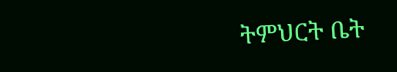ትምህርት ቤት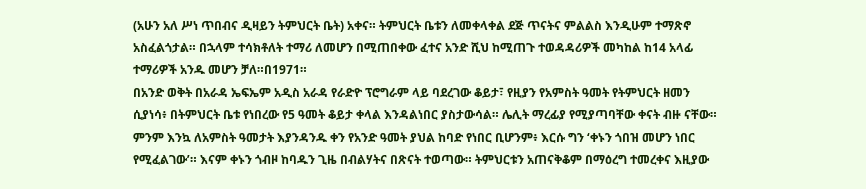(አሁን አለ ሥነ ጥበብና ዲዛይን ትምህርት ቤት) አቀና። ትምህርት ቤቱን ለመቀላቀል ደጅ ጥናትና ምልልስ እንዲሁም ተማጽኖ አስፈልጎታል። በኋላም ተሳክቶለት ተማሪ ለመሆን በሚጠበቀው ፈተና አንድ ሺህ ከሚጠጉ ተወዳዳሪዎች መካከል ከ14 አላፊ ተማሪዎች አንዱ መሆን ቻለ።በ1971።
በአንድ ወቅት በአራዳ ኤፍኤም አዲስ አራዳ የራድዮ ፕሮግራም ላይ ባደረገው ቆይታ፣ የዚያን የአምስት ዓመት የትምህርት ዘመን ሲያነሳ፥ በትምህርት ቤቱ የነበረው የ5 ዓመት ቆይታ ቀላል እንዳልነበር ያስታውሳል። ሌሊት ማረፊያ የሚያጣባቸው ቀናት ብዙ ናቸው። ምንም እንኳ ለአምስት ዓመታት እያንዳንዱ ቀን የአንድ ዓመት ያህል ከባድ የነበር ቢሆንም፥ እርሱ ግን ‘ቀኑን ጎበዝ መሆን ነበር የሚፈልገው’። እናም ቀኑን ጎብዞ ከባዱን ጊዜ በብልሃትና በጽናት ተወጣው። ትምህርቱን አጠናቅቆም በማዕረግ ተመረቀና እዚያው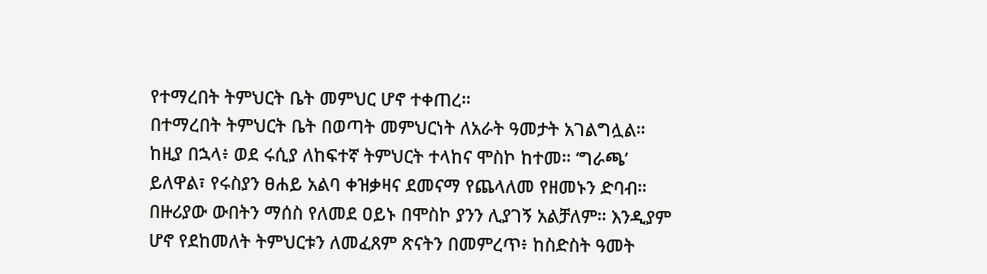የተማረበት ትምህርት ቤት መምህር ሆኖ ተቀጠረ።
በተማረበት ትምህርት ቤት በወጣት መምህርነት ለአራት ዓመታት አገልግሏል። ከዚያ በኋላ፥ ወደ ሩሲያ ለከፍተኛ ትምህርት ተላከና ሞስኮ ከተመ። ‘ግራጫ’ ይለዋል፣ የሩስያን ፀሐይ አልባ ቀዝቃዛና ደመናማ የጨላለመ የዘመኑን ድባብ። በዙሪያው ውበትን ማሰስ የለመደ ዐይኑ በሞስኮ ያንን ሊያገኝ አልቻለም። እንዲያም ሆኖ የደከመለት ትምህርቱን ለመፈጸም ጽናትን በመምረጥ፥ ከስድስት ዓመት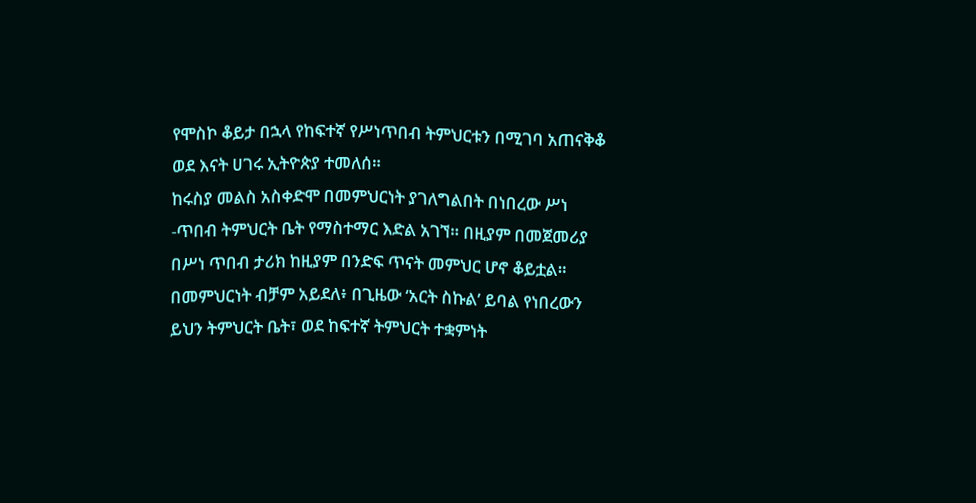የሞስኮ ቆይታ በኋላ የከፍተኛ የሥነጥበብ ትምህርቱን በሚገባ አጠናቅቆ ወደ እናት ሀገሩ ኢትዮጵያ ተመለሰ።
ከሩስያ መልስ አስቀድሞ በመምህርነት ያገለግልበት በነበረው ሥነ -ጥበብ ትምህርት ቤት የማስተማር እድል አገኘ። በዚያም በመጀመሪያ በሥነ ጥበብ ታሪክ ከዚያም በንድፍ ጥናት መምህር ሆኖ ቆይቷል። በመምህርነት ብቻም አይደለ፥ በጊዜው ‘አርት ስኩል’ ይባል የነበረውን ይህን ትምህርት ቤት፣ ወደ ከፍተኛ ትምህርት ተቋምነት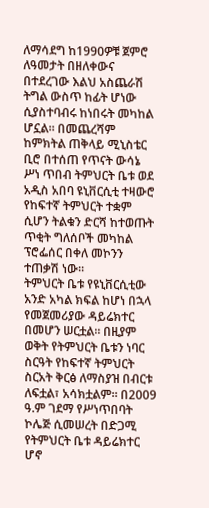ለማሳደግ ከ1990ዎቹ ጀምሮ ለዓመታት በዘለቀውና በተደረገው እልህ አስጨራሽ ትግል ውስጥ ከፊት ሆነው ሲያስተባብሩ ከነበሩት መካከል ሆኗል። በመጨረሻም ከምክትል ጠቅላይ ሚኒስቴር ቢሮ በተሰጠ የጥናት ውሳኔ ሥነ ጥበብ ትምህርት ቤቱ ወደ አዲስ አበባ ዩኒቨርሲቲ ተዛውሮ የከፍተኛ ትምህርት ተቋም ሲሆን ትልቁን ድርሻ ከተወጡት ጥቂት ግለሰቦች መካከል ፕሮፌሰር በቀለ መኮንን ተጠቃሽ ነው።
ትምህርት ቤቱ የዩኒቨርሲቲው አንድ አካል ክፍል ከሆነ በኋላ የመጀመሪያው ዳይሬክተር በመሆን ሠርቷል። በዚያም ወቅት የትምህርት ቤቱን ነባር ስርዓት የከፍተኛ ትምህርት ስርአት ቅርፅ ለማስያዝ በብርቱ ለፍቷል፣ አሳክቷልም። በ2009 ዓ.ም ገደማ የሥነጥበባት ኮሌጅ ሲመሠረት በድጋሚ የትምህርት ቤቱ ዳይሬክተር ሆኖ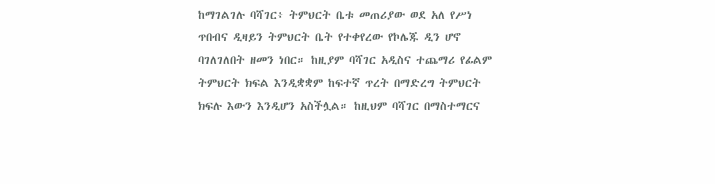ከማገልገሉ ባሻገር፥ ትምህርት ቤቱ መጠሪያው ወደ አለ የሥነ ጥበብና ዲዛይን ትምህርት ቤት የተቀየረው የኮሌጁ ዲን ሆኖ ባገለገለበት ዘመን ነበር። ከዚያም ባሻገር አዲስና ተጨማሪ የፊልም ትምህርት ክፍል እንዲቋቋም ከፍተኛ ጥረት በማድረግ ትምህርት ክፍሉ እውን እንዲሆን አስችሏል። ከዚህም ባሻገር በማስተማርና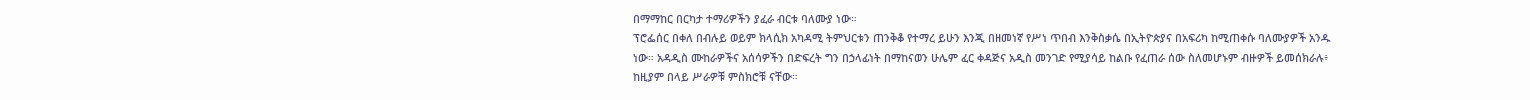በማማከር በርካታ ተማሪዎችን ያፈራ ብርቱ ባለሙያ ነው።
ፕሮፌሰር በቀለ በብሉይ ወይም ክላሲክ አካዳሚ ትምህርቱን ጠንቅቆ የተማረ ይሁን እንጂ በዘመነኛ የሥነ ጥበብ እንቅስቃሴ በኢትዮጵያና በአፍሪካ ከሚጠቀሱ ባለሙያዎች አንዱ ነው። አዳዲስ ሙከራዎችና አሰሳዎችን በድፍረት ግን በኃላፊነት በማከናወን ሁሌም ፈር ቀዳጅና አዲስ መንገድ የሚያሳይ ከልቡ የፈጠራ ሰው ስለመሆኑም ብዙዎች ይመሰክራሉ፥ ከዚያም በላይ ሥራዎቹ ምስክሮቹ ናቸው።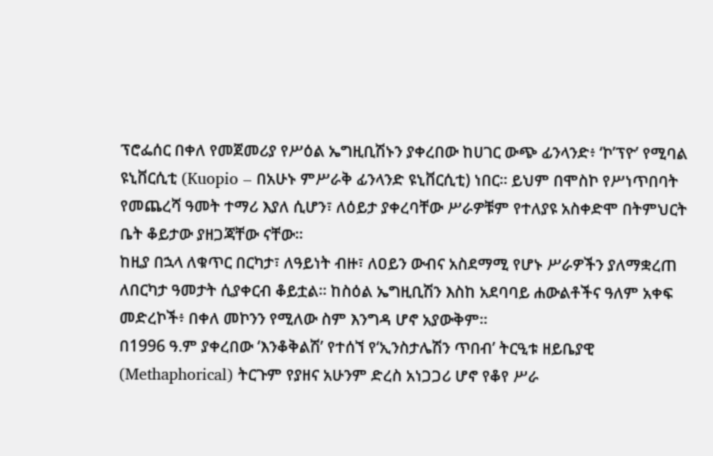ፕሮፌሰር በቀለ የመጀመሪያ የሥዕል ኤግዚቢሽኑን ያቀረበው ከሀገር ውጭ ፊንላንድ፥ ‘ኮ’ፕዮ’ የሚባል ዩኒቨርሲቲ (Kuopio – በአሁኑ ምሥራቅ ፊንላንድ ዩኒቨርሲቲ) ነበር። ይህም በሞስኮ የሥነጥበባት የመጨረሻ ዓመት ተማሪ እያለ ሲሆን፣ ለዕይታ ያቀረባቸው ሥራዎቹም የተለያዩ አስቀድሞ በትምህርት ቤት ቆይታው ያዘጋጃቸው ናቸው።
ከዚያ በኋላ ለቁጥር በርካታ፣ ለዓይነት ብዙ፣ ለዐይን ውብና አስደማሚ የሆኑ ሥራዎችን ያለማቋረጠ ለበርካታ ዓመታት ሲያቀርብ ቆይቷል። ከስዕል ኤግዚቢሽን እስከ አደባባይ ሐውልቶችና ዓለም አቀፍ መድረኮች፥ በቀለ መኮንን የሚለው ስም እንግዳ ሆኖ አያውቅም።
በ1996 ዓ.ም ያቀረበው ‘እንቆቅልሽ’ የተሰኘ የ‘ኢንስታሌሽን ጥበብ’ ትርዒቱ ዘይቤያዊ (Methaphorical) ትርጉም የያዘና አሁንም ድረስ አነጋጋሪ ሆኖ የቆየ ሥራ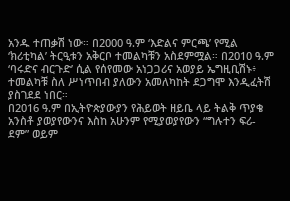አንዱ ተጠቃሽ ነው። በ2000 ዓ.ም ‘እድልና ምርጫ’ የሚል ‘ክሪቲካል’ ትርዒቱን አቅርቦ ተመልካቹን አስደምሟል። በ2010 ዓ.ም ‘ባሩድና ብርጉድ’ ሲል የሰየመው አነጋጋሪና አወያይ ኤግዚቢሽኑ፥ ተመልካቹ ስለ ሥነጥበብ ያለውን አመለካከት ደጋግሞ እንዲፈትሽ ያስገደደ ነበር።
በ2016 ዓ.ም በኢትዮጵያውያን የሕይወት ዘይቤ ላይ ትልቅ ጥያቄ አንስቶ ያወያየውንና እስከ አሁንም የሚያወያየውን “ግሉተን ፍሪ-ደም” ወይም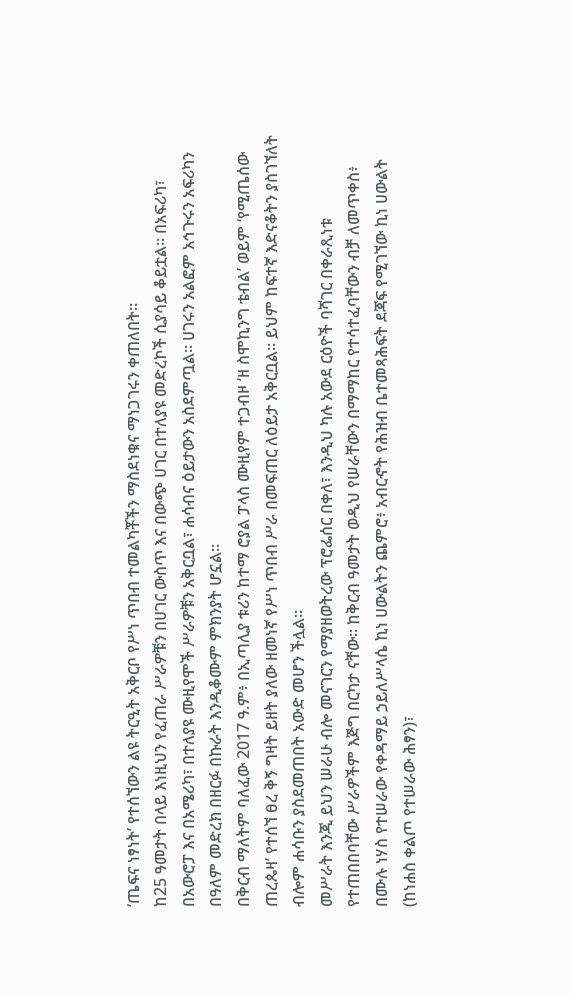‘ጤፍና ነፃነት’ የተሰኘውን ልዩ ትርዒት አቅርቦ የሥነ ጥበብ ተመልካቾችን ማስደነቁና ማነጋገሩን ቀጠለበት።
ከ25 ዓመታት በላይ እነዚህን የፈጠራ ሥራዎቹን በሀገር ውስጥ እና በውጭ ሀገር በተለያዩ መድረኮች ሲያሳይ ቆይቷል። በአፍሪካ፣ በአውሮፓ እና በአሜሪካ፣ በተለያዩ ሙዚየሞች ሥራዎቹን አቅርቧል፣ ሐሳብና ዕይታውን አስደምጧል። ሀገሩን አልፎም አኅጉሩን አፍሪካን በዓለም መድረክ በዘርፉ በኩራት እንዲቆሙም ምክንያት ሆኗል።
በቅርብ ማለትም ባለፈው 2017 ዓ.ም፥ በኢጣሊያ ቱሪን ከተማ ሮያል ፓላስ ሙዚየም ተጋብዞ ‘ዘ ስሞኪንግ ቴብል’ ወይም ‘የሚጤሰው ጠረጴዛ’ የተሰኘ ፀረ ቅኝ ግዛት ይዘት ያለው ዘመነኛ የሥነ ጥበብ ሥራ በመፍጠር ለዕይታ አቅርቧል። ይህም ከፍተኛ እድናቆትን ያስገኘለት ብሎም ሐሳቡን ያስደመጠበት አውድ መሆን ችሏል።
መሥራት እንጂ ይህን ሠራሁ ብሎ መናገርን የማያዘወትረው ፕሮፌሰር በቀለ፣ እንዲህ ካሉ አውደ ርዕዮች ባሻገር በቀራጺነቱ የተጠበበባቸው ሥራዎችም እጅግ በርካታ ናቸው። ከቅርብ ዓመታት ወዲህ የሠራቸውን በማማከር የተሳተፈባቸውን ብቻ ለመጥቀስ፥ በሙሉ ነሃስ የተሠራው የቀዳማይ ኃይለሥላሴ ኪነ ሀውልትን ጨምሮ፥ አብርኆት የሕዝብ ቤተመጻሕፍት ደጃፍ የሚገኘው ኪነ ሀውልት (ከነሐስ ቀልጦ የተሠራው ሕፃን)፣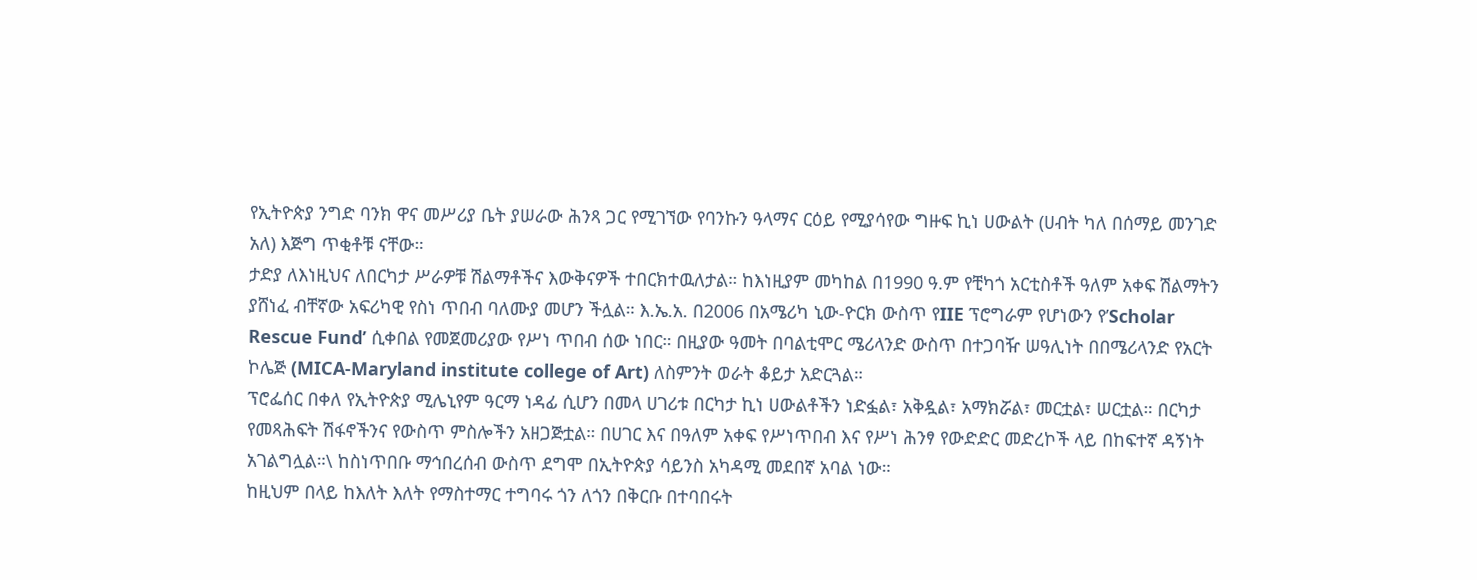የኢትዮጵያ ንግድ ባንክ ዋና መሥሪያ ቤት ያሠራው ሕንጻ ጋር የሚገኘው የባንኩን ዓላማና ርዕይ የሚያሳየው ግዙፍ ኪነ ሀውልት (ሀብት ካለ በሰማይ መንገድ አለ) እጅግ ጥቂቶቹ ናቸው።
ታድያ ለእነዚህና ለበርካታ ሥራዎቹ ሽልማቶችና እውቅናዎች ተበርክተዉለታል። ከእነዚያም መካከል በ1990 ዓ.ም የቺካጎ አርቲስቶች ዓለም አቀፍ ሽልማትን ያሸነፈ ብቸኛው አፍሪካዊ የስነ ጥበብ ባለሙያ መሆን ችሏል። እ.ኤ.አ. በ2006 በአሜሪካ ኒው-ዮርክ ውስጥ የIIE ፕሮግራም የሆነውን የ’Scholar Rescue Fund’ ሲቀበል የመጀመሪያው የሥነ ጥበብ ሰው ነበር። በዚያው ዓመት በባልቲሞር ሜሪላንድ ውስጥ በተጋባዥ ሠዓሊነት በበሜሪላንድ የአርት ኮሌጅ (MICA-Maryland institute college of Art) ለስምንት ወራት ቆይታ አድርጓል።
ፕሮፌሰር በቀለ የኢትዮጵያ ሚሌኒየም ዓርማ ነዳፊ ሲሆን በመላ ሀገሪቱ በርካታ ኪነ ሀውልቶችን ነድፏል፣ አቅዷል፣ አማክሯል፣ መርቷል፣ ሠርቷል። በርካታ የመጻሕፍት ሽፋኖችንና የውስጥ ምስሎችን አዘጋጅቷል። በሀገር እና በዓለም አቀፍ የሥነጥበብ እና የሥነ ሕንፃ የውድድር መድረኮች ላይ በከፍተኛ ዳኝነት አገልግሏል።\ ከስነጥበቡ ማኅበረሰብ ውስጥ ደግሞ በኢትዮጵያ ሳይንስ አካዳሚ መደበኛ አባል ነው።
ከዚህም በላይ ከእለት እለት የማስተማር ተግባሩ ጎን ለጎን በቅርቡ በተባበሩት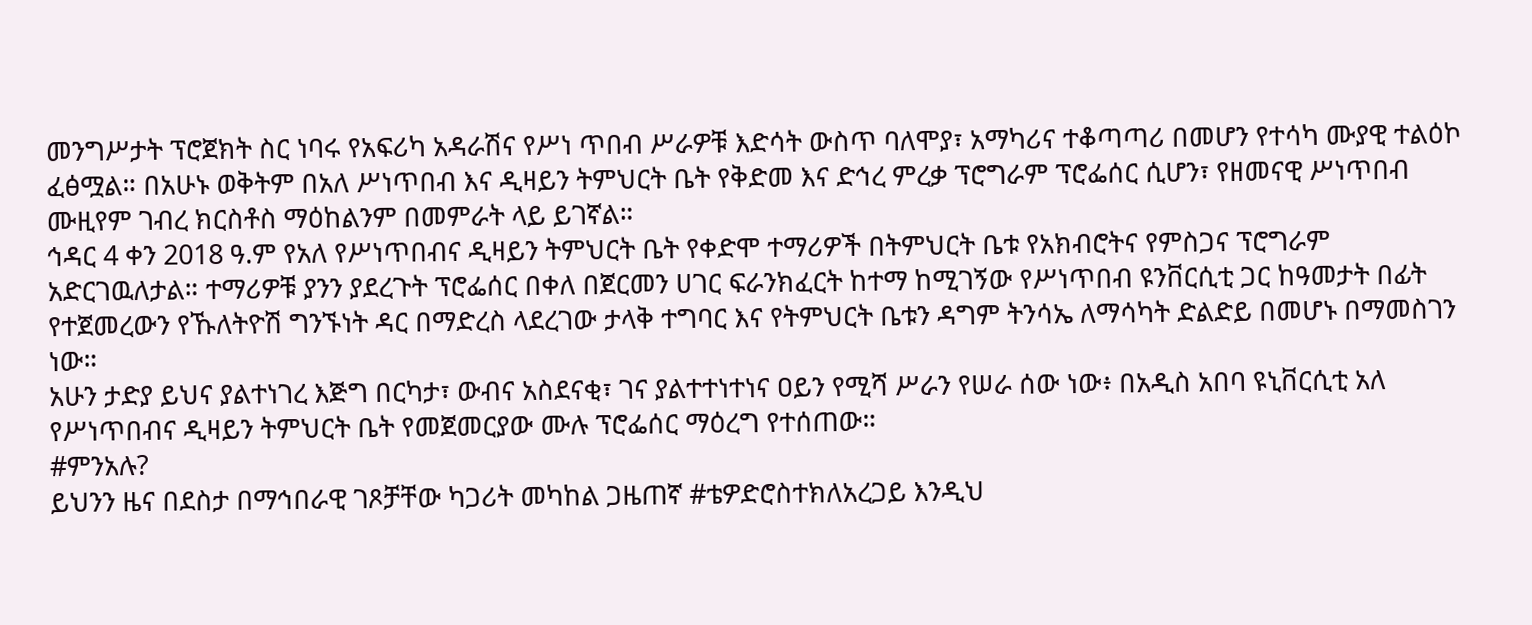መንግሥታት ፕሮጀክት ስር ነባሩ የአፍሪካ አዳራሽና የሥነ ጥበብ ሥራዎቹ እድሳት ውስጥ ባለሞያ፣ አማካሪና ተቆጣጣሪ በመሆን የተሳካ ሙያዊ ተልዕኮ ፈፅሟል። በአሁኑ ወቅትም በአለ ሥነጥበብ እና ዲዛይን ትምህርት ቤት የቅድመ እና ድኅረ ምረቃ ፕሮግራም ፕሮፌሰር ሲሆን፣ የዘመናዊ ሥነጥበብ ሙዚየም ገብረ ክርስቶስ ማዕከልንም በመምራት ላይ ይገኛል።
ኅዳር 4 ቀን 2018 ዓ.ም የአለ የሥነጥበብና ዲዛይን ትምህርት ቤት የቀድሞ ተማሪዎች በትምህርት ቤቱ የአክብሮትና የምስጋና ፕሮግራም አድርገዉለታል። ተማሪዎቹ ያንን ያደረጉት ፕሮፌሰር በቀለ በጀርመን ሀገር ፍራንክፈርት ከተማ ከሚገኝው የሥነጥበብ ዩንቨርሲቲ ጋር ከዓመታት በፊት የተጀመረውን የኹለትዮሽ ግንኙነት ዳር በማድረስ ላደረገው ታላቅ ተግባር እና የትምህርት ቤቱን ዳግም ትንሳኤ ለማሳካት ድልድይ በመሆኑ በማመስገን ነው።
አሁን ታድያ ይህና ያልተነገረ እጅግ በርካታ፣ ውብና አስደናቂ፣ ገና ያልተተነተነና ዐይን የሚሻ ሥራን የሠራ ሰው ነው፥ በአዲስ አበባ ዩኒቨርሲቲ አለ የሥነጥበብና ዲዛይን ትምህርት ቤት የመጀመርያው ሙሉ ፕሮፌሰር ማዕረግ የተሰጠው።
#ምንአሉ?
ይህንን ዜና በደስታ በማኅበራዊ ገጾቻቸው ካጋሪት መካከል ጋዜጠኛ #ቴዎድሮስተክለአረጋይ እንዲህ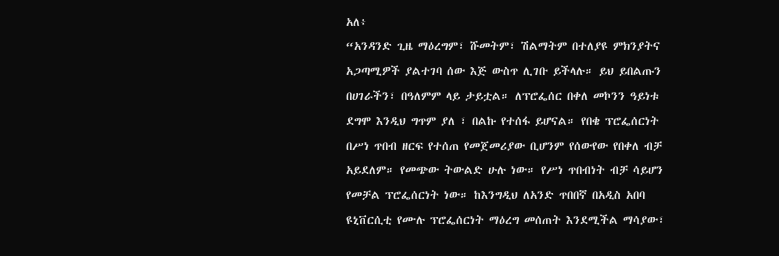አለ፥
“አንዳንድ ጊዜ ማዕረግም፣ ሹመትም፣ ሽልማትም በተለያዩ ምክንያትና አጋጣሚዎች ያልተገባ ሰው እጅ ውስጥ ሊገቡ ይችላሉ። ይህ ይበልጡን በሀገራችን፣ በዓለምም ላይ ታይቷል። ለፕሮፌሰር በቀለ መኮንን ዓይነቱ ደግሞ እንዲህ ግጥም ያለ ፣ በልኩ የተሰፋ ይሆናል። የበቄ ፕሮፌሰርነት በሥነ ጥበብ ዘርፍ የተሰጠ የመጀመሪያው ቢሆንም የሰውየው የበቀለ ብቻ አይደለም። የመጭው ትውልድ ሁሉ ነው። የሥነ ጥበብነት ብቻ ሳይሆን የመቻል ፕሮፌሰርነት ነው። ከእንግዲህ ለአንድ ጥበበኛ በአዲስ አበባ ዩኒቨርሲቲ የሙሉ ፕሮፌሰርነት ማዕረግ መሰጠት እንደሚችል ማሳያው፣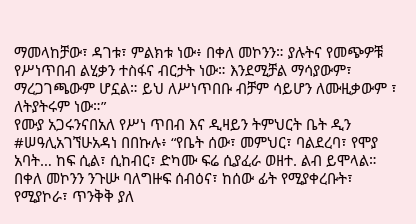ማመላከቻው፣ ዳገቱ፣ ምልክቱ ነው፥ በቀለ መኮንን። ያሉትና የመጭዎቹ የሥነጥበብ ልሂቃን ተስፋና ብርታት ነው። እንደሚቻል ማሳያውም፣ ማረጋገጫውም ሆኗል። ይህ ለሥነጥበቡ ብቻም ሳይሆን ለሙዚቃውም ፣ ለትያትሩም ነው።”
የሙያ አጋሩንናበአለ የሥነ ጥበብ እና ዲዛይን ትምህርት ቤት ዲን #ሠዓሊአገኘሁአዳነ በበኩሉ፥ “የቤት ሰው፣ መምህር፣ ባልደረባ፣ የሞያ አባት… ከፍ ሲል፣ ሲከብር፣ ድካሙ ፍሬ ሲያፈራ ወዘተ. ልብ ይሞላል። በቀለ መኮንን ንጉሡ ባለግዙፍ ሰብዕና፣ ከሰው ፊት የሚያቀረቡት፣ የሚያኮራ፣ ጥንቅቅ ያለ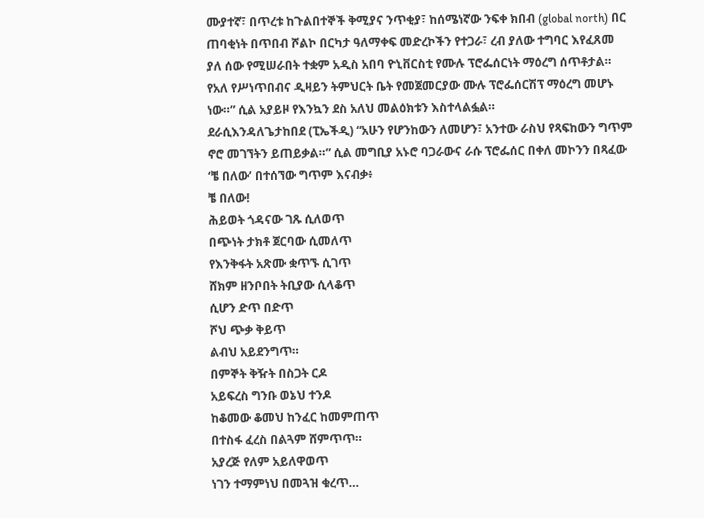ሙያተኛ፣ በጥረቱ ከጉልበተኞች ቅሚያና ንጥቂያ፣ ከሰሜነኛው ንፍቀ ክበብ (global north) በር ጠባቂነት በጥበብ ሾልኮ በርካታ ዓለማቀፍ መድረኮችን የተጋራ፣ ረብ ያለው ተግባር እየፈጸመ ያለ ሰው የሚሠራበት ተቋም አዲስ አበባ ዮኒቨርስቲ የሙሉ ፕሮፌሰርነት ማዕረግ ሰጥቶታል። የአለ የሥነጥበብና ዲዛይን ትምህርት ቤት የመጀመርያው ሙሉ ፕሮፌሰርሽፕ ማዕረግ መሆኑ ነው።” ሲል አያይዞ የእንኳን ደስ አለህ መልዕክቱን እስተላልፏል።
ደራሲእንዳለጌታከበደ (ፒኤችዲ) “አሁን የሆንከውን ለመሆን፣ አንተው ራስህ የጻፍከውን ግጥም ኖሮ መገኘትን ይጠይቃል።” ሲል መግቢያ አኑሮ ባጋራውና ራሱ ፕሮፌሰር በቀለ መኮንን በጻፈው ‘ቼ በለው’ በተሰኘው ግጥም እናብቃ፥
ቼ በለው!
ሕይወት ጎዳናው ገጹ ሲለወጥ
በጭነት ታክቶ ጀርባው ሲመለጥ
የእንቅፋት አጽሙ ቋጥኙ ሲገጥ
ሸክም ዘንቦበት ትቢያው ሲላቆጥ
ሲሆን ድጥ በድጥ
ሾህ ጭቃ ቅይጥ
ልብህ አይደንግጥ።
በምኞት ቅዥት በስጋት ርዶ
አይፍረስ ግንቡ ወኔህ ተንዶ
ከቆመው ቆመህ ከንፈር ከመምጠጥ
በተስፋ ፈረስ በልጓም ሸምጥጥ።
አያረጅ የለም አይለዋወጥ
ነገን ተማምነህ በመጓዝ ቁረጥ…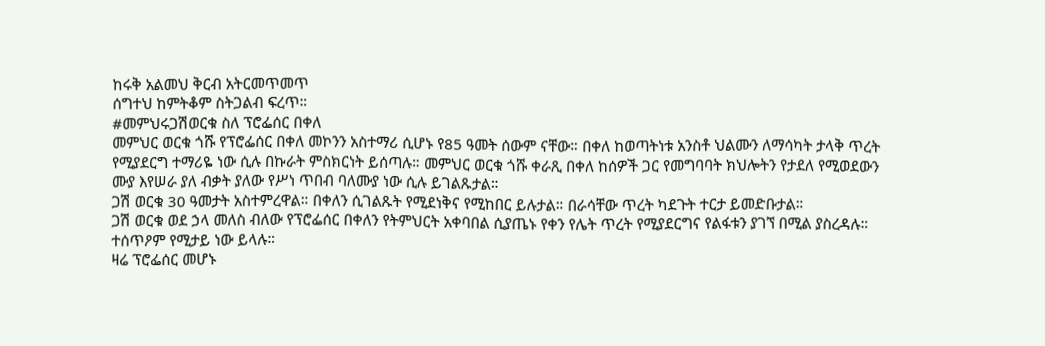ከሩቅ አልመህ ቅርብ አትርመጥመጥ
ሰግተህ ከምትቆም ስትጋልብ ፍረጥ።
#መምህሩጋሽወርቁ ስለ ፕሮፌሰር በቀለ
መምህር ወርቁ ጎሹ የፕሮፌሰር በቀለ መኮንን አስተማሪ ሲሆኑ የ85 ዓመት ሰውም ናቸው። በቀለ ከወጣትነቱ አንስቶ ህልሙን ለማሳካት ታላቅ ጥረት የሚያደርግ ተማሪዬ ነው ሲሉ በኩራት ምስክርነት ይሰጣሉ። መምህር ወርቁ ጎሹ ቀራጺ በቀለ ከሰዎች ጋር የመግባባት ክህሎትን የታደለ የሚወደውን ሙያ እየሠራ ያለ ብቃት ያለው የሥነ ጥበብ ባለሙያ ነው ሲሉ ይገልጹታል።
ጋሽ ወርቁ 30 ዓመታት አስተምረዋል። በቀለን ሲገልጹት የሚደነቅና የሚከበር ይሉታል። በራሳቸው ጥረት ካደጉት ተርታ ይመድቡታል።
ጋሽ ወርቁ ወደ ኃላ መለስ ብለው የፕሮፌሰር በቀለን የትምህርት አቀባበል ሲያጤኑ የቀን የሌት ጥረት የሚያደርግና የልፋቱን ያገኘ በሚል ያስረዳሉ። ተሰጥዖም የሚታይ ነው ይላሉ።
ዛሬ ፕሮፌሰር መሆኑ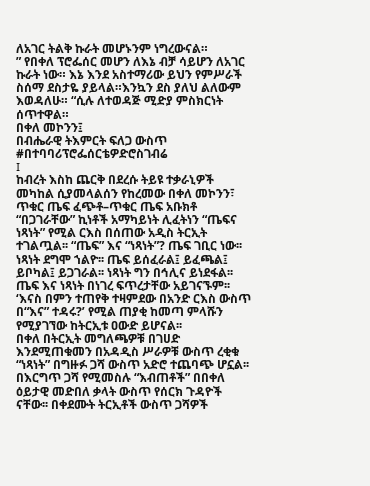ለአገር ትልቅ ኩራት መሆኑንም ነግረውናል።
” የበቀለ ፕሮፌሰር መሆን ለእኔ ብቻ ሳይሆን ለአገር ኩራት ነው። እኔ እንደ አስተማሪው ይህን የምሥራች ስሰማ ደስታዬ ያይላል።እንኳን ደስ ያለህ ልለውም እወዳለሁ። “ሲሉ ለተወዳጅ ሚድያ ምስክርነት ሰጥተዋል።
በቀለ መኮንን፤
በብሔራዊ ትእምርት ፍለጋ ውስጥ
#በተባባሪፕሮፌሰርቴዎድሮስገብሬ
I
ከብረት እስከ ጨርቅ በደረሱ ትይዩ ተቃራኒዎች መካከል ሲያመላልሰን የከረመው በቀለ መኮንን፣ ጥቁር ጤፍ ፈጭቶ–ጥቁር ጤፍ አቡክቶ “በጋገራቸው” ኪነቶች አማካይነት ሊፈትነን “ጤፍና ነጻነት” የሚል ርእስ በሰጠው አዲስ ትርኢት ተገልጧል፡፡ “ጤፍ” እና “ነጻነት”? ጤፍ ገቢር ነው፡፡ ነጻነት ደግሞ ኀልዮ፡፡ ጤፍ ይሰፈራል፤ ይፈጫል፤ ይቦካል፤ ይጋገራል፡፡ ነጻነት ግን በኅሊና ይነደፋል፡፡ ጤፍ እና ነጻነት በነገረ ፍጥረታቸው አይገናኙም፡፡ ‘እናስ በምን ተጠየቅ ተዛምደው በአንድ ርእስ ውስጥ በ“እና” ተዳሩ?’ የሚል ጠያቂ ከመጣ ምላሹን የሚያገኘው ከትርኢቱ ዐውድ ይሆናል፡፡
በቀለ በትርኢት መግለጫዎቹ በገሀድ እንደሚጠቁመን በአዳዲስ ሥራዎቹ ውስጥ ረቂቁ “ነጻነት” በግዙፉ ጋሻ ውስጥ አድሮ ተጨባጭ ሆኗል፡፡ በእርግጥ ጋሻ የሚመስሉ “እብጠቶች” በበቀለ ዕይታዊ መድበለ ቃላት ውስጥ የሰርክ ጉዳዮች ናቸው፡፡ በቀደሙት ትርኢቶች ውስጥ ጋሻዎች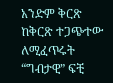አንድም ቅርጽ ከቅርጽ ተጋጭተው ለሚፈጥሩት “ግብታዊ” ፍቺ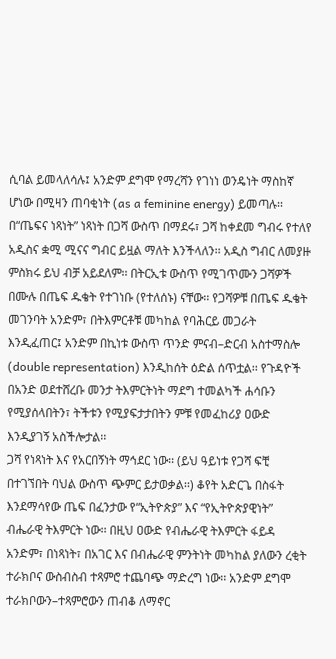ሲባል ይመላለሳሉ፤ አንድም ደግሞ የማረሻን የገነነ ወንዴነት ማስከኛ ሆነው በሚዛን ጠባቂነት (as a feminine energy) ይመጣሉ፡፡ በ“ጤፍና ነጻነት” ነጻነት በጋሻ ውስጥ በማደሩ፣ ጋሻ ከቀደመ ግብሩ የተለየ አዲስና ቋሚ ሚናና ግብር ይዟል ማለት እንችላለን፡፡ አዲስ ግብር ለመያዙ ምስክሩ ይህ ብቻ አይደለም፡፡ በትርኢቱ ውስጥ የሚገጥሙን ጋሻዎች በሙሉ በጤፍ ዱቄት የተገነቡ (የተለሰኑ) ናቸው፡፡ የጋሻዎቹ በጤፍ ዱቄት መገንባት አንድም፣ በትእምርቶቹ መካከል የባሕርይ መጋራት እንዲፈጠር፤ አንድም በኪነቱ ውስጥ ጥንድ ምናብ–ድርብ አስተማስሎ (double representation) እንዲከሰት ዕድል ሰጥቷል፡፡ የጉዳዮች በአንድ ወደተሸረቡ መንታ ትእምርትነት ማደግ ተመልካች ሐሳቡን የሚያሰላበትን፣ ትችቱን የሚያፍታታበትን ምቹ የመፈከሪያ ዐውድ እንዲያገኝ አስችሎታል፡፡
ጋሻ የነጻነት እና የአርበኝነት ማኅደር ነው፡፡ (ይህ ዓይነቱ የጋሻ ፍቺ በተገኘበት ባህል ውስጥ ጭምር ይታወቃል፡፡) ቆየት አድርጌ በስፋት እንደማሳየው ጤፍ በፈንታው የ“ኢትዮጵያ” እና “የኢትዮጵያዊነት” ብሔራዊ ትእምርት ነው፡፡ በዚህ ዐውድ የብሔራዊ ትእምርት ፋይዳ አንድም፣ በነጻነት፣ በአገር እና በብሔራዊ ምንትነት መካከል ያለውን ረቂት ተራክቦና ውስብስብ ተጻምሮ ተጨባጭ ማድረግ ነው፡፡ አንድም ደግሞ ተራክቦውን–ተጻምሮውን ጠብቆ ለማኖር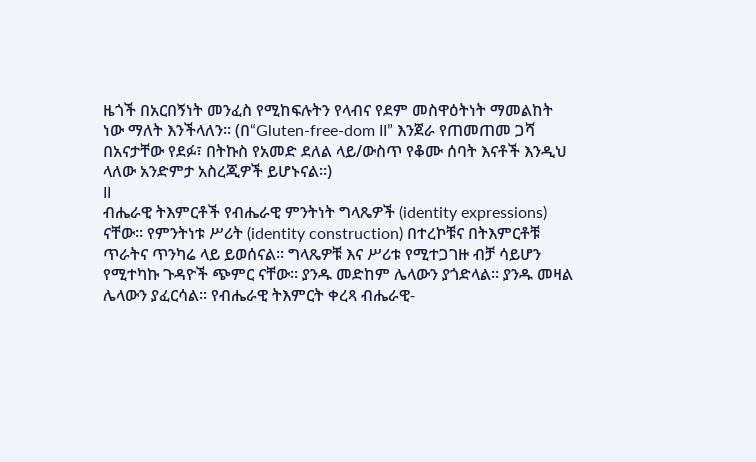ዜጎች በአርበኝነት መንፈስ የሚከፍሉትን የላብና የደም መስዋዕትነት ማመልከት ነው ማለት እንችላለን፡፡ (በ“Gluten-free-dom II” እንጀራ የጠመጠመ ጋሻ በአናታቸው የደፉ፣ በትኩስ የአመድ ደለል ላይ/ውስጥ የቆሙ ሰባት እናቶች እንዲህ ላለው አንድምታ አስረጂዎች ይሆኑናል፡፡)
II
ብሔራዊ ትእምርቶች የብሔራዊ ምንትነት ግላጼዎች (identity expressions) ናቸው፡፡ የምንትነቱ ሥሪት (identity construction) በተረኮቹና በትእምርቶቹ ጥራትና ጥንካሬ ላይ ይወሰናል፡፡ ግላጼዎቹ እና ሥሪቱ የሚተጋገዙ ብቻ ሳይሆን የሚተካኩ ጉዳዮች ጭምር ናቸው፡፡ ያንዱ መድከም ሌላውን ያጎድላል፡፡ ያንዱ መዛል ሌላውን ያፈርሳል፡፡ የብሔራዊ ትእምርት ቀረጻ ብሔራዊ-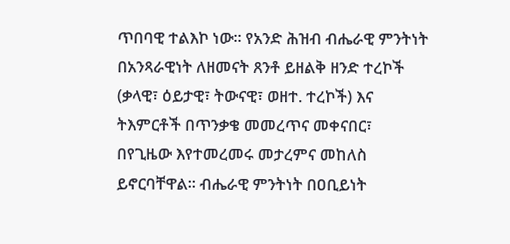ጥበባዊ ተልእኮ ነው፡፡ የአንድ ሕዝብ ብሔራዊ ምንትነት በአንጻራዊነት ለዘመናት ጸንቶ ይዘልቅ ዘንድ ተረኮች (ቃላዊ፣ ዕይታዊ፣ ትውናዊ፣ ወዘተ. ተረኮች) እና ትእምርቶች በጥንቃቄ መመረጥና መቀናበር፣ በየጊዜው እየተመረመሩ መታረምና መከለስ ይኖርባቸዋል፡፡ ብሔራዊ ምንትነት በዐቢይነት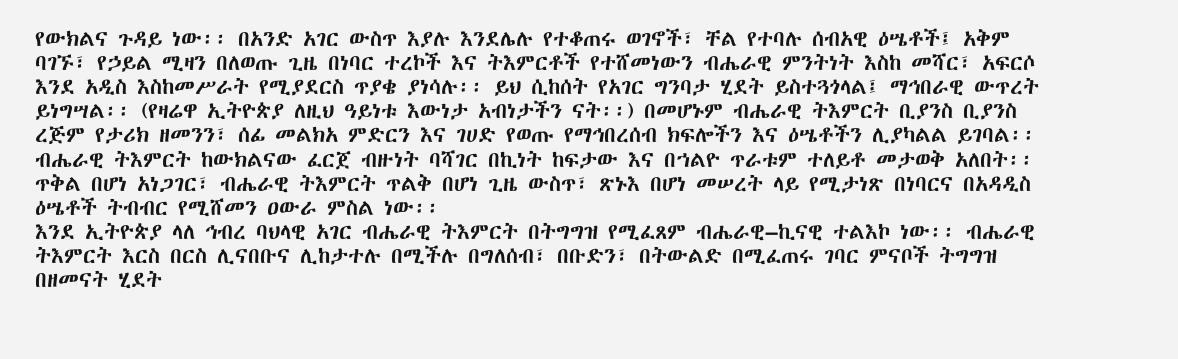የውክልና ጉዳይ ነው፡፡ በአንድ አገር ውስጥ እያሉ እንደሌሉ የተቆጠሩ ወገኖች፣ ቸል የተባሉ ሰብአዊ ዕሤቶች፤ አቅም ባገኙ፣ የኃይል ሚዛን በለወጡ ጊዜ በነባር ተረኮች እና ትእምርቶች የተሸመነውን ብሔራዊ ምንትነት እስከ መሻር፣ አፍርሶ እንደ አዲስ እስከመሥራት የሚያደርስ ጥያቄ ያነሳሉ፡፡ ይህ ሲከሰት የአገር ግንባታ ሂደት ይስተጓጎላል፤ ማኅበራዊ ውጥረት ይነግሣል፡፡ (የዛሬዋ ኢትዮጵያ ለዚህ ዓይነቱ እውነታ አብነታችን ናት፡፡) በመሆኑም ብሔራዊ ትእምርት ቢያንስ ቢያንስ ረጅም የታሪክ ዘመንን፣ ሰፊ መልክአ ምድርን እና ገሀድ የወጡ የማኅበረሰብ ክፍሎችን እና ዕሤቶችን ሊያካልል ይገባል፡፡ ብሔራዊ ትእምርት ከውክልናው ፈርጀ ብዙነት ባሻገር በኪነት ከፍታው እና በኀልዮ ጥራቱም ተለይቶ መታወቅ አለበት፡፡ ጥቅል በሆነ አነጋገር፣ ብሔራዊ ትእምርት ጥልቅ በሆነ ጊዜ ውስጥ፣ ጽኑእ በሆነ መሠረት ላይ የሚታነጽ በነባርና በአዳዲስ ዕሤቶች ትብብር የሚሸመን ዐውራ ምስል ነው፡፡
እንደ ኢትዮጵያ ላለ ኅብረ ባህላዊ አገር ብሔራዊ ትእምርት በትግግዝ የሚፈጸም ብሔራዊ–ኪናዊ ተልእኮ ነው፡፡ ብሔራዊ ትእምርት እርስ በርስ ሊናበቡና ሊከታተሉ በሚችሉ በግለሰብ፣ በቡድን፣ በትውልድ በሚፈጠሩ ገባር ምናቦች ትግግዝ በዘመናት ሂደት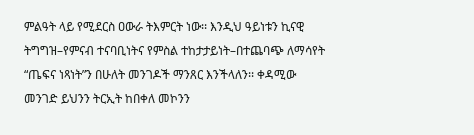ምልዓት ላይ የሚደርስ ዐውራ ትእምርት ነው፡፡ እንዲህ ዓይነቱን ኪናዊ ትግግዝ–የምናብ ተናባቢነትና የምስል ተከታታይነት–በተጨባጭ ለማሳየት “ጤፍና ነጻነት”ን በሁለት መንገዶች ማንጸር እንችላለን፡፡ ቀዳሚው መንገድ ይህንን ትርኢት ከበቀለ መኮንን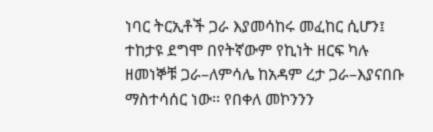ነባር ትርኢቶች ጋራ እያመሳከሩ መፈከር ሲሆን፤ ተከታዩ ደግሞ በየትኛውም የኪነት ዘርፍ ካሉ ዘመነኞቹ ጋራ–ለምሳሌ ከአዳም ረታ ጋራ–እያናበቡ ማስተሳሰር ነው፡፡ የበቀለ መኮንንን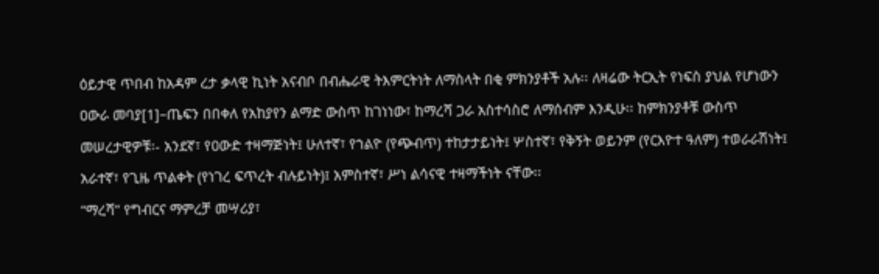ዕይታዊ ጥበብ ከአዳም ረታ ቃላዊ ኪነት አናብቦ በብሔራዊ ትእምርትነት ለማስላት በቂ ምክንያቶች አሉ፡፡ ለዛሬው ትርኢት የነፍስ ያህል የሆነውን ዐውራ መባያ[1]–ጤፍን በበቀለ የአከያየን ልማድ ውስጥ ከገነነው፣ ከማረሻ ጋራ አስተሳስሮ ለማሰብም እንዲሁ፡፡ ከምክንያቶቹ ውስጥ መሠረታዊዎቹ፡- አንደኛ፣ የዐውድ ተዛማጅነት፤ ሁለተኛ፣ የኀልዮ (የጭብጥ) ተከታታይነት፤ ሦስተኛ፣ የቅኝት ወይንም (የርእዮተ ዓለም) ተወራራሽነት፤ አራተኛ፣ የጊዜ ጥልቀት (የነገረ ፍጥረት ብሉይነት)፤ አምስተኛ፣ ሥነ ልሳናዊ ተዛማችነት ናቸው፡፡
“ማረሻ” የግብርና ማምረቻ መሣሪያ፣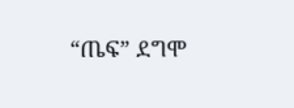“ጤፍ” ደግሞ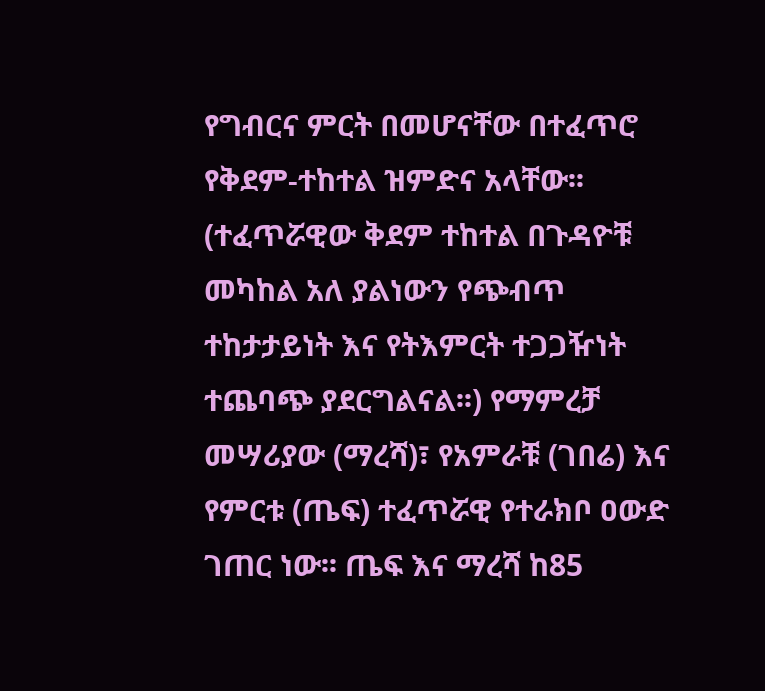የግብርና ምርት በመሆናቸው በተፈጥሮ የቅደም-ተከተል ዝምድና አላቸው፡፡ (ተፈጥሯዊው ቅደም ተከተል በጉዳዮቹ መካከል አለ ያልነውን የጭብጥ ተከታታይነት እና የትእምርት ተጋጋዥነት ተጨባጭ ያደርግልናል፡፡) የማምረቻ መሣሪያው (ማረሻ)፣ የአምራቹ (ገበሬ) እና የምርቱ (ጤፍ) ተፈጥሯዊ የተራክቦ ዐውድ ገጠር ነው፡፡ ጤፍ እና ማረሻ ከ85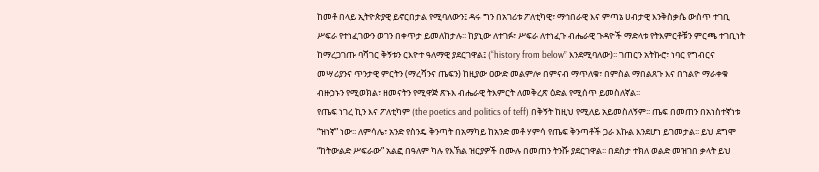ከመቶ በላይ ኢትዮጵያዊ ይኖርበታል የሚባለውን፤ ዳሩ ግን በአገሪቱ ፖለቲካዊ፣ ማኅበራዊ እና ምጣኔ ሀብታዊ እንቅስቃሴ ውስጥ ተገቢ ሥፍራ የተነፈገውን ወገን በቀጥታ ይመለከታሉ፡፡ ከያኒው ለተገፉ፣ ሥፍራ ለተነፈጉ ብሔራዊ ጉዳዮች ማድላቱ የትእምርቶቹን ምርጫ ተገቢነት ከማረጋገጡ ባሻገር ቅኝቱን ርእዮተ ዓለማዊ ያደርገዋል፤ (“history from below” እንደሚባለው)፡፡ ገጠርን አትኩሮ፣ ነባር የግብርና መሣሪያንና ጥንታዊ ምርትን (ማረሻንና ጤፍን) ከዚያው ዐውድ መልምሎ በምናብ ማጥለቁ፣ በምስል ማበልጸጉ እና በኀልዮ ማራቀቁ ብዙኃኑን የሚወክል፣ ዘመናትን የሚዋጅ ጽኑእ ብሔራዊ ትእምርት ለመቅረጽ ዕድል የሚሰጥ ይመስለኛል፡፡
የጤፍ ነገረ ኪን እና ፖለቲካም (the poetics and politics of teff) በቅኝት ከዚህ የሚለይ አይመስለኝም፡፡ ጤፍ በመጠን በአነስተኛነቱ “ዝነኛ” ነው፡፡ ለምሳሌ፣ አንድ የስንዴ ቅንጣት በአማካይ ከአንድ መቶ ሃምሳ የጤፍ ቅንጣቶች ጋራ እኩል እንደሆነ ይገመታል፡፡ ይህ ደግሞ “ከትውልድ ሥፍራው” አልፎ በዓለም ካሉ የእኽል ዝርያዎች በሙሉ በመጠን ትንሹ ያደርገዋል፡፡ በደስታ ተክለ ወልድ መዝገበ ቃላት ይህ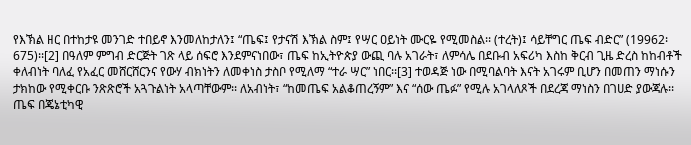የእኽል ዘር በተከታዩ መንገድ ተበይኖ እንመለከታለን፤ “ጤፍ፤ የታናሽ እኽል ስም፤ የሣር ዐይነት ሙርዬ የሚመስል፡፡ (ተረት)፤ ሳይቸግር ጤፍ ብድር” (19962፡ 675)፡፡[2] በዓለም ምግብ ድርጅት ገጽ ላይ ሰፍሮ እንደምናነበው፣ ጤፍ ከኢትዮጵያ ውጪ ባሉ አገራት፣ ለምሳሌ በደቡብ አፍሪካ እስከ ቅርብ ጊዜ ድረስ ከከብቶች ቀለብነት ባለፈ የአፈር መሸርሸርንና የውሃ ብክነትን ለመቀነስ ታስቦ የሚለማ “ተራ ሣር” ነበር፡፡[3] ተወዳጅ ነው በሚባልባት እናት አገሩም ቢሆን በመጠን ማነሱን ታክከው የሚቀርቡ ንጽጽሮች አጓጉልነት አላጣቸውም፡፡ ለአብነት፣ “ከመጤፍ አልቆጠረኝም” እና “ሰው ጤፉ” የሚሉ አገላለጾች በደረጃ ማነስን በገሀድ ያውጃሉ፡፡
ጤፍ በጄኔቲካዊ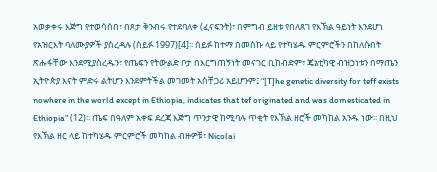አወቃቀሩ እጅግ የተወሳሰበ፣ በጾታ ቅንብሩ የተደባለቀ (ፈናፍንት)፣ በምግብ ይዘቱ የበለጸገ የእኽል ዓይነት እንደሆነ የአዝርእት ባለሙያዎች ያስረዳሉ (ሰይፉ 1997)[4]፡፡ ሰይፉ ከተማ በመስኩ ላይ የተካሄዱ ምርምሮችን በከለሱበት ጽሑፋቸው እንደሚያስረዱን፣ የጤፍን የትውልድ ቦታ በእርግጠኝነት መናገር ቢከብድም፣ ጄኔቲካዊ ብዝኃነቱን በማጤን ኢትዮጵያ እናት ምድሩ ልትሆን እንደምትችል መገመት አስቸጋሪ አይሆንም፤ “[T]he genetic diversity for teff exists nowhere in the world except in Ethiopia, indicates that tef originated and was domesticated in Ethiopia” (12)፡፡ ጤፍ በዓለም አቀፍ ደረጃ እጅግ ጥንታዊ ከሚባሉ ጥቂት የእኽል ዘሮች መካከል አንዱ ነው፡፡ በዚህ የእኽል ዘር ላይ ከተካሄዱ ምርምሮች መካከል ብዙዎቹ፣ Nicolai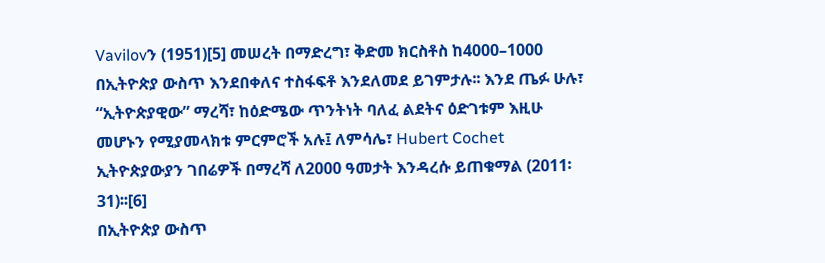Vavilovን (1951)[5] መሠረት በማድረግ፣ ቅድመ ክርስቶስ ከ4000–1000 በኢትዮጵያ ውስጥ እንደበቀለና ተስፋፍቶ እንደለመደ ይገምታሉ፡፡ እንደ ጤፉ ሁሉ፣ “ኢትዮጵያዊው” ማረሻ፣ ከዕድሜው ጥንትነት ባለፈ ልደትና ዕድገቱም እዚሁ መሆኑን የሚያመላክቱ ምርምሮች አሉ፤ ለምሳሌ፣ Hubert Cochet ኢትዮጵያውያን ገበሬዎች በማረሻ ለ2000 ዓመታት እንዳረሱ ይጠቁማል (2011፡ 31)፡፡[6]
በኢትዮጵያ ውስጥ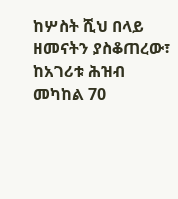ከሦስት ሺህ በላይ ዘመናትን ያስቆጠረው፣ ከአገሪቱ ሕዝብ መካከል 70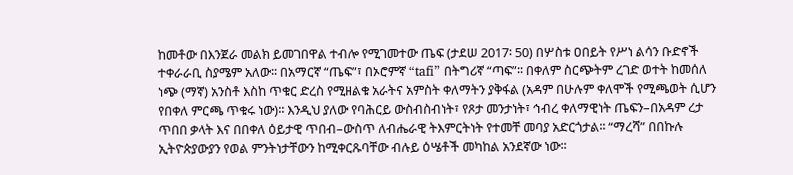ከመቶው በእንጀራ መልክ ይመገበዋል ተብሎ የሚገመተው ጤፍ (ታደሠ 2017፡ 50) በሦስቱ ዐበይት የሥነ ልሳን ቡድኖች ተቀራራቢ ስያሜም አለው፡፡ በአማርኛ “ጤፍ”፣ በኦሮምኛ “tafi” በትግሪኛ “ጣፍ”፡፡ በቀለም ስርጭትም ረገድ ወተት ከመሰለ ነጭ (ማኛ) አንስቶ እስከ ጥቁር ድረስ የሚዘልቁ አራትና አምስት ቀለማትን ያቅፋል (አዳም በሁሉም ቀለሞች የሚጫወት ሲሆን የበቀለ ምርጫ ጥቁሩ ነው)፡፡ እንዲህ ያለው የባሕርይ ውስብስብነት፣ የጾታ መንታነት፣ ኅብረ ቀለማዊነት ጤፍን–በአዳም ረታ ጥበበ ቃላት እና በበቀለ ዕይታዊ ጥበብ–ውስጥ ለብሔራዊ ትእምርትነት የተመቸ መባያ አድርጎታል፡፡ “ማረሻ” በበኩሉ ኢትዮጵያውያን የወል ምንትነታቸውን ከሚቀርጹባቸው ብሉይ ዕሤቶች መካከል አንደኛው ነው፡፡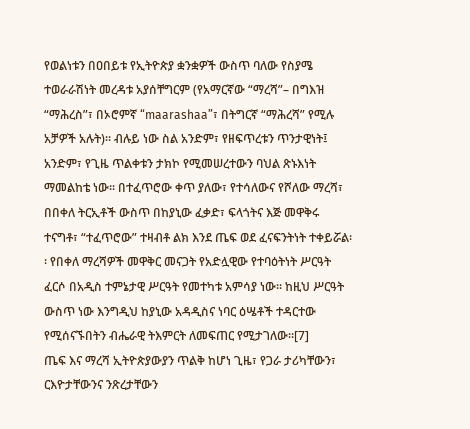የወልነቱን በዐበይቱ የኢትዮጵያ ቋንቋዎች ውስጥ ባለው የስያሜ ተወራራሽነት መረዳቱ አያሰቸግርም (የአማርኛው “ማረሻ”– በግእዝ “ማሕረስ”፣ በኦሮምኛ “maarashaa”፣ በትግርኛ “ማሕረሻ” የሚሉ አቻዎች አሉት)፡፡ ብሉይ ነው ስል አንድም፣ የዘፍጥረቱን ጥንታዊነት፤ አንድም፣ የጊዜ ጥልቀቱን ታክኮ የሚመሠረተውን ባህል ጽኑእነት ማመልከቴ ነው፡፡ በተፈጥሮው ቀጥ ያለው፣ የተሳለውና የሾለው ማረሻ፣ በበቀለ ትርኢቶች ውስጥ በከያኒው ፈቃድ፣ ፍላጎትና እጅ መዋቅሩ ተናግቶ፣ “ተፈጥሮው” ተዛብቶ ልክ እንደ ጤፍ ወደ ፈናፍንትነት ተቀይሯል፡፡ የበቀለ ማረሻዎች መዋቅር መናጋት የአድሏዊው የተባዕትነት ሥርዓት ፈርሶ በአዲስ ተምኔታዊ ሥርዓት የመተካቱ አምሳያ ነው፡፡ ከዚህ ሥርዓት ውስጥ ነው እንግዲህ ከያኒው አዳዲስና ነባር ዕሤቶች ተዳርተው የሚሰናኙበትን ብሔራዊ ትእምርት ለመፍጠር የሚታገለው፡፡[7]
ጤፍ እና ማረሻ ኢትዮጵያውያን ጥልቅ ከሆነ ጊዜ፣ የጋራ ታሪካቸውን፣ ርእዮታቸውንና ንጽረታቸውን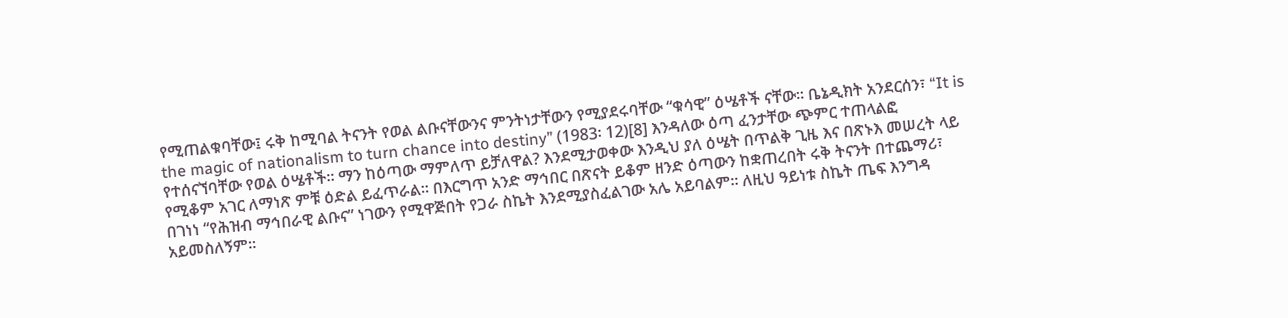የሚጠልቁባቸው፤ ሩቅ ከሚባል ትናንት የወል ልቡናቸውንና ምንትነታቸውን የሚያደሩባቸው “ቁሳዊ” ዕሤቶች ናቸው፡፡ ቤኔዲክት አንደርሰን፣ “It is the magic of nationalism to turn chance into destiny” (1983፡ 12)[8] እንዳለው ዕጣ ፈንታቸው ጭምር ተጠላልፎ የተሰናኘባቸው የወል ዕሤቶች፡፡ ማን ከዕጣው ማምለጥ ይቻለዋል? እንደሚታወቀው እንዲህ ያለ ዕሤት በጥልቅ ጊዜ እና በጽኑእ መሠረት ላይ የሚቆም አገር ለማነጽ ምቹ ዕድል ይፈጥራል፡፡ በእርግጥ አንድ ማኅበር በጽናት ይቆም ዘንድ ዕጣውን ከቋጠረበት ሩቅ ትናንት በተጨማሪ፣ በገነነ “የሕዝብ ማኅበራዊ ልቡና” ነገውን የሚዋጅበት የጋራ ስኬት እንደሚያስፈልገው አሌ አይባልም፡፡ ለዚህ ዓይነቱ ስኬት ጤፍ እንግዳ አይመስለኝም፡፡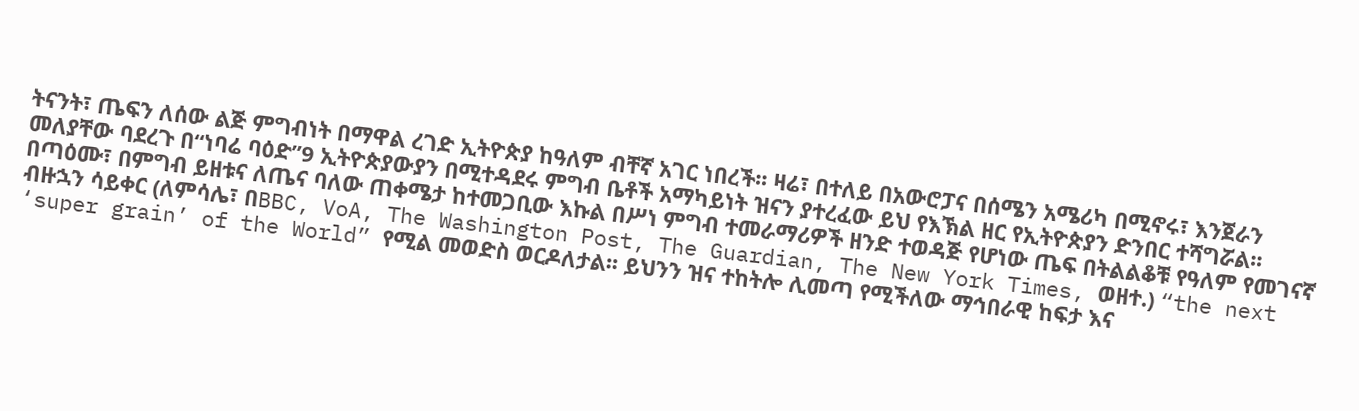ትናንት፣ ጤፍን ለሰው ልጅ ምግብነት በማዋል ረገድ ኢትዮጵያ ከዓለም ብቸኛ አገር ነበረች፡፡ ዛሬ፣ በተለይ በአውሮፓና በሰሜን አሜሪካ በሚኖሩ፣ እንጀራን መለያቸው ባደረጉ በ“ነባሬ ባዕድ”9 ኢትዮጵያውያን በሚተዳደሩ ምግብ ቤቶች አማካይነት ዝናን ያተረፈው ይህ የእኽል ዘር የኢትዮጵያን ድንበር ተሻግሯል፡፡ በጣዕሙ፣ በምግብ ይዘቱና ለጤና ባለው ጠቀሜታ ከተመጋቢው እኩል በሥነ ምግብ ተመራማሪዎች ዘንድ ተወዳጅ የሆነው ጤፍ በትልልቆቹ የዓለም የመገናኛ ብዙኋን ሳይቀር (ለምሳሌ፣ በBBC, VoA, The Washington Post, The Guardian, The New York Times, ወዘተ.) “the next ‘super grain’ of the World” የሚል መወድስ ወርዶለታል፡፡ ይህንን ዝና ተከትሎ ሊመጣ የሚችለው ማኅበራዊ ከፍታ እና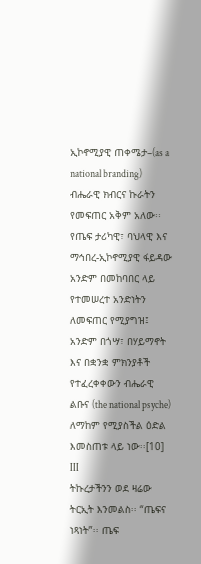ኢኮኖሚያዊ ጠቀሜታ–(as a national branding) ብሔራዊ ክብርና ኩራትን የመፍጠር አቅም አለው፡፡ የጤፍ ታሪካዊ፣ ባህላዊ እና ማኅበረ-ኢኮኖሚያዊ ፋይዳው አንድም በመከባበር ላይ የተመሠረተ አንድነትን ለመፍጠር የሚያግዝ፤ አንድም በጎሣ፣ በሃይማኖት እና በቋንቋ ምክንያቶች የተፈረቀቀውን ብሔራዊ ልቡና (the national psyche) ለማከም የሚያስችል ዕድል እመስጠቱ ላይ ነው፡፡[10]
III
ትኩረታችንን ወደ ዛሬው ትርኢት እንመልስ፡፡ “ጤፍና ነጻነት”፡፡ ጤፍ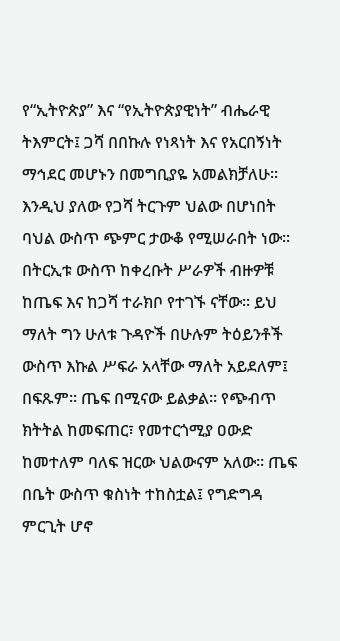የ“ኢትዮጵያ” እና “የኢትዮጵያዊነት” ብሔራዊ ትእምርት፤ ጋሻ በበኩሉ የነጻነት እና የአርበኝነት ማኅደር መሆኑን በመግቢያዬ አመልክቻለሁ፡፡ እንዲህ ያለው የጋሻ ትርጉም ህልው በሆነበት ባህል ውስጥ ጭምር ታውቆ የሚሠራበት ነው፡፡ በትርኢቱ ውስጥ ከቀረቡት ሥራዎች ብዙዎቹ ከጤፍ እና ከጋሻ ተራክቦ የተገኙ ናቸው፡፡ ይህ ማለት ግን ሁለቱ ጉዳዮች በሁሉም ትዕይንቶች ውስጥ እኩል ሥፍራ አላቸው ማለት አይደለም፤ በፍጹም፡፡ ጤፍ በሚናው ይልቃል፡፡ የጭብጥ ክትትል ከመፍጠር፣ የመተርጎሚያ ዐውድ ከመተለም ባለፍ ዝርው ህልውናም አለው፡፡ ጤፍ በቤት ውስጥ ቁስነት ተከስቷል፤ የግድግዳ ምርጊት ሆኖ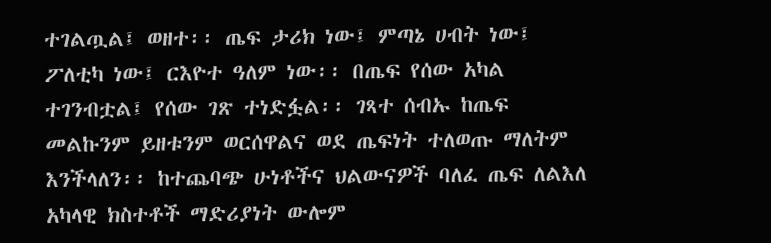ተገልጧል፤ ወዘተ፡፡ ጤፍ ታሪክ ነው፤ ምጣኔ ሀብት ነው፤ ፖለቲካ ነው፤ ርእዮተ ዓለም ነው፡፡ በጤፍ የሰው አካል ተገንብቷል፤ የሰው ገጽ ተነድፏል፡፡ ገጻተ ሰብኡ ከጤፍ መልኩንም ይዘቱንም ወርሰዋልና ወደ ጤፍነት ተለወጡ ማለትም እንችላለን፡፡ ከተጨባጭ ሁነቶችና ህልውናዎች ባለፈ ጤፍ ለልእለ አካላዊ ክስተቶች ማድሪያነት ውሎም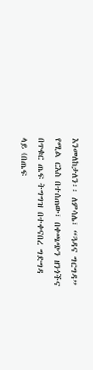እንመለከታለን፡፡ ለምሳሌ፣ “ጓዳና ግርግዳ” የሚል ርእስ በተሰጠው፣ በቀጫጭን ዘንጎችና በጥቁር ጤፍ ትግግዝ በተቀናበረ ግድግዳ ላይ (በጤፍ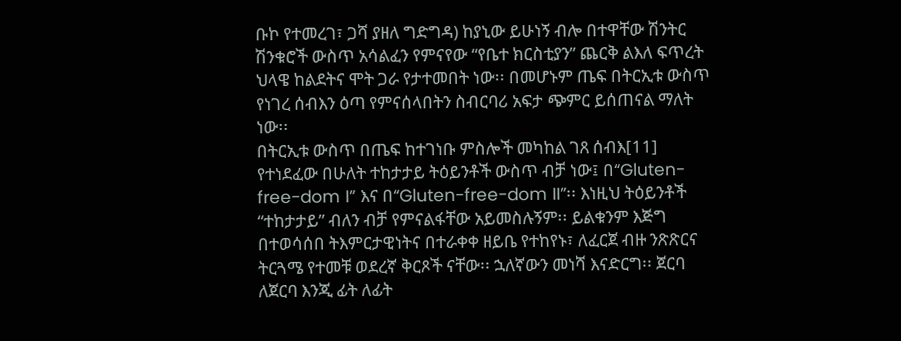ቡኮ የተመረገ፣ ጋሻ ያዘለ ግድግዳ) ከያኒው ይሁነኝ ብሎ በተዋቸው ሽንትር ሽንቁሮች ውስጥ አሳልፈን የምናየው “የቤተ ክርስቲያን” ጨርቅ ልእለ ፍጥረት ህላዌ ከልደትና ሞት ጋራ የታተመበት ነው፡፡ በመሆኑም ጤፍ በትርኢቱ ውስጥ የነገረ ሰብእን ዕጣ የምናሰላበትን ስብርባሪ አፍታ ጭምር ይሰጠናል ማለት ነው፡፡
በትርኢቱ ውስጥ በጤፍ ከተገነቡ ምስሎች መካከል ገጸ ሰብእ[11] የተነደፈው በሁለት ተከታታይ ትዕይንቶች ውስጥ ብቻ ነው፤ በ“Gluten-free-dom I” እና በ“Gluten-free-dom II”፡፡ እነዚህ ትዕይንቶች “ተከታታይ” ብለን ብቻ የምናልፋቸው አይመስሉኝም፡፡ ይልቁንም እጅግ በተወሳሰበ ትእምርታዊነትና በተራቀቀ ዘይቤ የተከየኑ፣ ለፈርጀ ብዙ ንጽጽርና ትርጓሜ የተመቹ ወደረኛ ቅርጾች ናቸው፡፡ ኋለኛውን መነሻ እናድርግ፡፡ ጀርባ ለጀርባ እንጂ ፊት ለፊት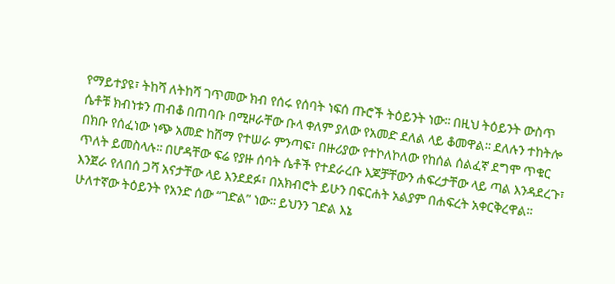የማይተያዩ፣ ትከሻ ለትከሻ ገጥመው ክብ የሰሩ የሰባት ነፍሰ ጡሮች ትዕይንት ነው፡፡ በዚህ ትዕይንት ውስጥ ሴቶቹ ክብነቱን ጠብቆ በጠባቡ በሚዞራቸው ቡላ ቀለም ያለው የአመድ ደለል ላይ ቆመዋል፡፡ ደለሉን ተከትሎ በክቡ የሰፈነው ነጭ አመድ ከሸማ የተሠራ ምንጣፍ፣ በዙሪያው የተኮለኮለው የከሰል ሰልፈኛ ደግሞ ጥቁር ጥለት ይመስላሉ፡፡ በሆዳቸው ፍሬ የያዙ ሰባት ሴቶች የተደራረቡ እጆቻቸውን ሐፍረታቸው ላይ ጣል እንዳደረጉ፣ እንጀራ የለበሰ ጋሻ አናታቸው ላይ እንደደፉ፣ በአክብሮት ይሁን በፍርሐት አልያም በሐፍረት አቀርቅረዋል፡፡
ሁለተኛው ትዕይንት የአንድ ሰው “ገድል” ነው፡፡ ይህንን ገድል እኔ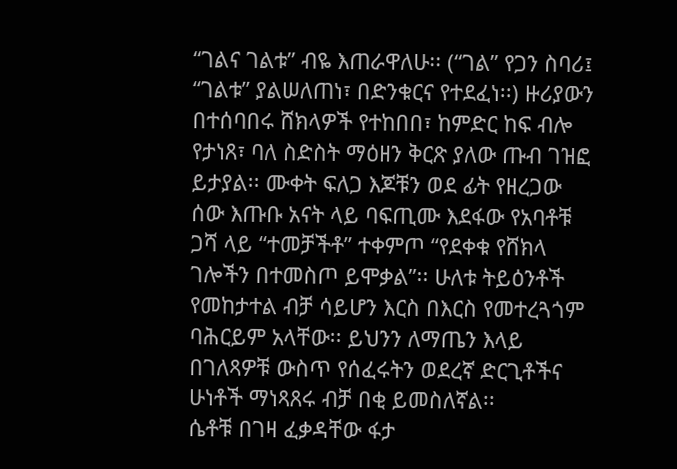“ገልና ገልቱ” ብዬ እጠራዋለሁ፡፡ (“ገል” የጋን ስባሪ፤ “ገልቱ” ያልሠለጠነ፣ በድንቁርና የተደፈነ፡፡) ዙሪያውን በተሰባበሩ ሸክላዎች የተከበበ፣ ከምድር ከፍ ብሎ የታነጸ፣ ባለ ስድስት ማዕዘን ቅርጽ ያለው ጡብ ገዝፎ ይታያል፡፡ ሙቀት ፍለጋ እጆቹን ወደ ፊት የዘረጋው ሰው እጡቡ አናት ላይ ባፍጢሙ እደፋው የአባቶቹ ጋሻ ላይ “ተመቻችቶ” ተቀምጦ “የደቀቁ የሸክላ ገሎችን በተመስጦ ይሞቃል”፡፡ ሁለቱ ትይዕንቶች የመከታተል ብቻ ሳይሆን እርስ በእርስ የመተረጓጎም ባሕርይም አላቸው፡፡ ይህንን ለማጤን እላይ በገለጻዎቹ ውስጥ የሰፈሩትን ወደረኛ ድርጊቶችና ሁነቶች ማነጻጸሩ ብቻ በቂ ይመስለኛል፡፡
ሴቶቹ በገዛ ፈቃዳቸው ፋታ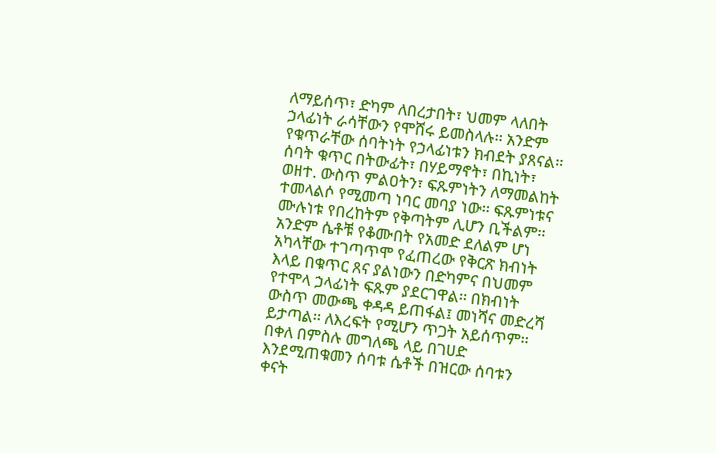ለማይሰጥ፣ ድካም ለበረታበት፣ ህመም ላለበት ኃላፊነት ራሳቸውን የሞሸሩ ይመስላሉ፡፡ አንድም የቁጥራቸው ሰባትነት የኃላፊነቱን ክብደት ያጸናል፡፡ ሰባት ቁጥር በትውፊት፣ በሃይማኖት፣ በኪነት፣ ወዘተ. ውስጥ ምልዐትን፣ ፍጹምነትን ለማመልከት ተመላልሶ የሚመጣ ነባር መባያ ነው፡፡ ፍጹምነቱና ሙሉነቱ የበረከትም የቅጣትም ሊሆን ቢችልም፡፡ አንድም ሴቶቹ የቆሙበት የአመድ ደለልም ሆነ አካላቸው ተገጣጥሞ የፈጠረው የቅርጽ ክብነት እላይ በቁጥር ጸና ያልነውን በድካምና በህመም የተሞላ ኃላፊነት ፍጹም ያደርገዋል፡፡ በክብነት ውስጥ መውጫ ቀዳዳ ይጠፋል፤ መነሻና መድረሻ ይታጣል፡፡ ለእረፍት የሚሆን ጥጋት አይሰጥም፡፡ በቀለ በምስሉ መግለጫ ላይ በገሀድ እንደሚጠቁመን ሰባቱ ሴቶች በዝርው ሰባቱን ቀናት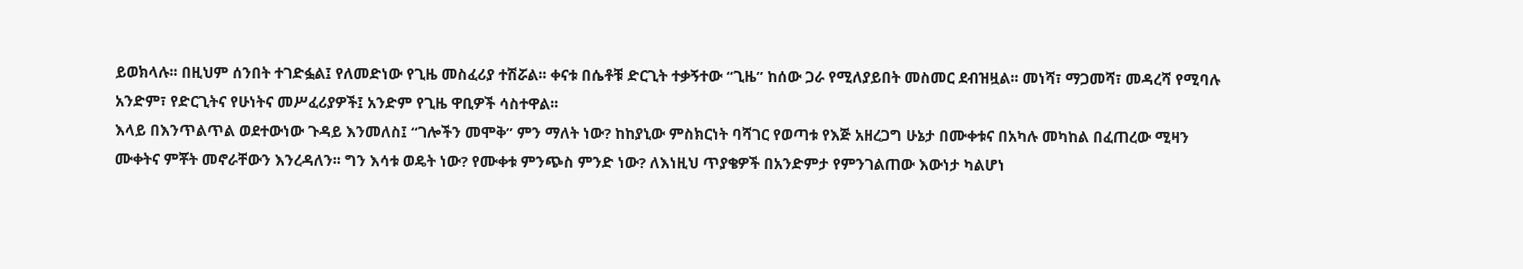ይወክላሉ፡፡ በዚህም ሰንበት ተገድፏል፤ የለመድነው የጊዜ መስፈሪያ ተሽሯል፡፡ ቀናቱ በሴቶቹ ድርጊት ተቃኝተው “ጊዜ” ከሰው ጋራ የሚለያይበት መስመር ደብዝዟል፡፡ መነሻ፣ ማጋመሻ፣ መዳረሻ የሚባሉ አንድም፣ የድርጊትና የሁነትና መሥፈሪያዎች፤ አንድም የጊዜ ዋቢዎች ሳስተዋል፡፡
እላይ በእንጥልጥል ወደተውነው ጉዳይ እንመለስ፤ “ገሎችን መሞቅ” ምን ማለት ነው? ከከያኒው ምስክርነት ባሻገር የወጣቱ የእጅ አዘረጋግ ሁኔታ በሙቀቱና በአካሉ መካከል በፈጠረው ሚዛን ሙቀትና ምቾት መኖራቸውን እንረዳለን፡፡ ግን እሳቱ ወዴት ነው? የሙቀቱ ምንጭስ ምንድ ነው? ለእነዚህ ጥያቄዎች በአንድምታ የምንገልጠው እውነታ ካልሆነ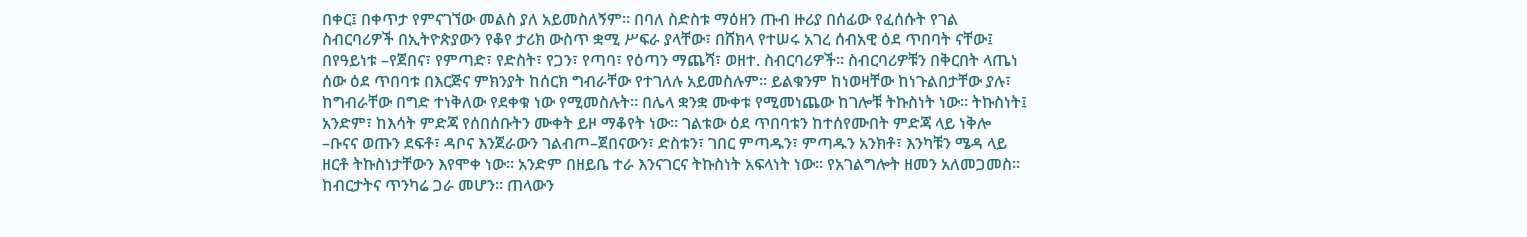በቀር፤ በቀጥታ የምናገኘው መልስ ያለ አይመስለኝም፡፡ በባለ ስድስቱ ማዕዘን ጡብ ዙሪያ በሰፊው የፈሰሱት የገል ስብርባሪዎች በኢትዮጵያውን የቆየ ታሪክ ውስጥ ቋሚ ሥፍራ ያላቸው፣ በሸክላ የተሠሩ አገረ ሰብአዊ ዕደ ጥበባት ናቸው፤ በየዓይነቱ –የጀበና፣ የምጣድ፣ የድስት፣ የጋን፣ የጣባ፣ የዕጣን ማጨሻ፣ ወዘተ. ስብርባሪዎች፡፡ ስብርባሪዎቹን በቅርበት ላጤነ ሰው ዕደ ጥበባቱ በእርጅና ምክንያት ከሰርክ ግብራቸው የተገለሉ አይመስሉም፡፡ ይልቁንም ከነወዛቸው ከነጉልበታቸው ያሉ፣ ከግብራቸው በግድ ተነቅለው የደቀቁ ነው የሚመስሉት፡፡ በሌላ ቋንቋ ሙቀቱ የሚመነጨው ከገሎቹ ትኩስነት ነው፡፡ ትኩስነት፤ አንድም፣ ከእሳት ምድጃ የሰበሰቡትን ሙቀት ይዞ ማቆየት ነው፡፡ ገልቱው ዕደ ጥበባቱን ከተሰየሙበት ምድጃ ላይ ነቅሎ –ቡናና ወጡን ደፍቶ፣ ዳቦና እንጀራውን ገልብጦ–ጀበናውን፣ ድስቱን፣ ገበር ምጣዱን፣ ምጣዱን አንክቶ፣ እንካቹን ሜዳ ላይ ዘርቶ ትኩስነታቸውን እየሞቀ ነው፡፡ አንድም በዘይቤ ተራ እንናገርና ትኩስነት አፍላነት ነው፡፡ የአገልግሎት ዘመን አለመጋመስ፡፡ ከብርታትና ጥንካሬ ጋራ መሆን፡፡ ጠላውን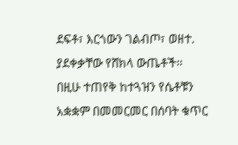ደፍቶ፣ እርጎውን ገልብጦ፣ ወዘተ. ያደቀቃቸው የሸክላ ውጤቶች፡፡
በዚሁ ተጠየቅ ከተጓዝን የሴቶቹን አቋቋም በመመርመር በሰባት ቁጥር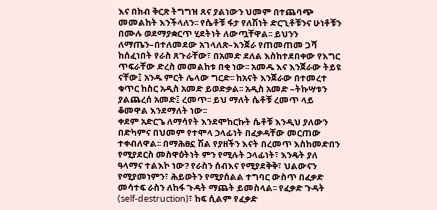እና በክብ ቅርጽ ትግግዝ ጸና ያልነውን ህመም በተጨባጭ መመልከት እንችላለን፡፡ የሴቶቹ ፋታ የለሽነት ድርጊቶቹንና ሁነቶቹን በሙሉ ወደማያቋርጥ ሂደትነት ለውጧቸዋል፡፡ ይህንን ለማጤን–በተለመደው አገላለጽ–እንጀራ የጠመጠመ ጋሻ ከሰፈነበት የራስ ጸጉራቸው፣ በአመድ ደለል እስከተደበቀው የእግር ጥፍራቸው ድረስ መመልከቱ በቂ ነው፡፡ አመዱ እና እንጀራው ትይዩ ናቸው፤ አንዱ ምርት ሌላው ግርድ፡፡ ከአናት እንጀራው በተመረተ ቁጥር ከስር አዲስ አመድ ይወድቃል፡፡ አዲስ አመድ –ትኩሣቱን ያልጨረሰ አመድ፤ ረመጥ፡፡ ይህ ማለት ሴቶቹ ረመጥ ላይ ቆመዋል እንደማለት ነው፡፡
ቀደም አድርጌ ለማሳየት እንደሞከርኩት ሴቶቹ እንዲህ ያለውን በድካምና በህመም የተሞላ ኃላፊነት በፈቃዳቸው መርጠው ተቀብለዋል፡፡ በማሕፀኗ ሽል የያዘችን እናት በረመጥ እስከመድበን የሚያደርስ መስዋዕትነት ምን የሚሉት ኃላፊነት፣ እንዴት ያለ ዓላማና ተልእኮ ነው? የራስን ሰብእና የሚያደቅቅ፣ ህልውናን የሚያመነምን፣ ሕይወትን የሚያሰልል ተግባር ውስጥ በፈቃድ መሳተፍ ራስን ለከፋ ጉዳት ማጨት ይመስላል፡፡ የፈቃድ ጉዳት (self-destruction)፣ ከፍ ሲልም የፈቃድ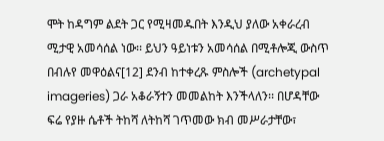ሞት ከዳግም ልደት ጋር የሚዛመዱበት እንዲህ ያለው አቀራረብ ሚታዊ አመሳሰል ነው፡፡ ይህን ዓይነቱን አመሳሰል በሚቶሎጂ ውስጥ በብሉየ መዋዕልና[12] ደንብ ከተቀረጹ ምስሎች (archetypal imageries) ጋራ አቆራኝተን መመልከት እንችላለን፡፡ በሆዳቸው ፍሬ የያዙ ሴቶች ትከሻ ለትከሻ ገጥመው ክብ መሥራታቸው፣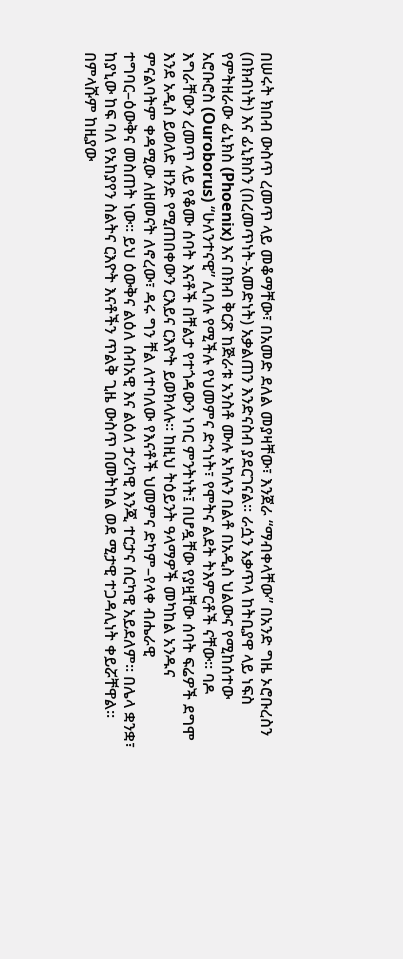በሠሩት ክበብ ውስጥ ረመጥ ላይ መቆማቸው፣ በአመድ ደለል መያዛቸው፣ እንጀራ “ማብቀላቸው” በአንድ ግዜ ኦሮቡረስን (በክብነት) እና ፊኒክስን (በረመጥነት-አመድነት) አቃልጠን እንድናስብ ያደርገናል፡፡ ራሷን አቃጥላ ከትቢያዋ ላይ ነፍስ የምትዘራው ፊኒክስ (Phoenix) እና በክብ ቅርጽ ከጅራቱ አንስቶ ሙሉ አካሉን በልቶ በአዲስ ህልውና የሚከሰተው አሮቡሮስ (Ouroborus) “ሁለንተናዊ” ሊባሉ የሚችሉ የህመምና ድኅነት፣ የሞትና ልደት ትእምርቶች ናቸው፡፡ ባዶ እግራቸውን ረመጥ ላይ የቆሙ ሰባት እናቶች በቸልታ የተጎዳውን ነባር ምንትነት፤ በሆዷቸው የያዟቸው ሰባት ፍሬዎች ደግሞ እንደ አዲስ ይወለድ ዘንድ የሚጠበቀውን ርእይና ርእዮት ይወክላሉ፡፡ ከዚህ ትዕይንት ዓላማዎች መካከል አንዱና ምናልባትም ቀዳሚው ለዘመናት ለኖረው፣ ዳሩ ግን ቸል ለተባለው የእናቶች ህመምና ድካም–የላቀ ብሔራዊ ተግባር–ዕውቅና መስጠት ነው፡፡ ይህ ዕውቅና ልዕለ ሰብአዊ እና ልዕለ ታሪካዊ እንጂ ተርታና ሰርካዊ አይደለም፡፡ በሌላ ቋንቋ፣ ከያኒው ከፍ ባለ የአከያየን ስልትና ርእዮት እናቶችን ጥልቅ ጊዜ ውስጥ በመትከል ወደ ሚታዊ ተጋዳሊነት ቀይሯቸዋል፡፡ በምላሹም ከዚያው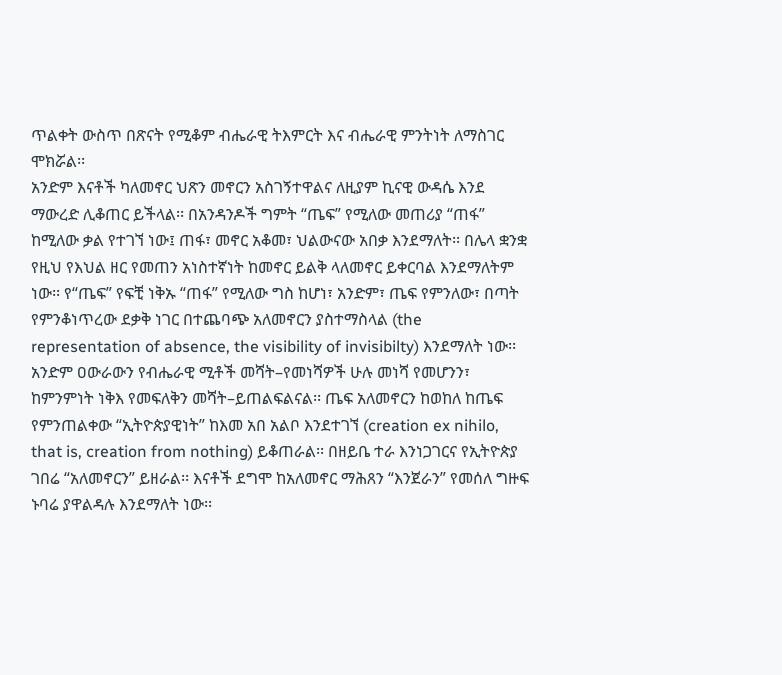ጥልቀት ውስጥ በጽናት የሚቆም ብሔራዊ ትእምርት እና ብሔራዊ ምንትነት ለማስገር ሞክሯል፡፡
አንድም እናቶች ካለመኖር ህጽን መኖርን አስገኝተዋልና ለዚያም ኪናዊ ውዳሴ እንደ ማውረድ ሊቆጠር ይችላል፡፡ በአንዳንዶች ግምት “ጤፍ” የሚለው መጠሪያ “ጠፋ” ከሚለው ቃል የተገኘ ነው፤ ጠፋ፣ መኖር አቆመ፣ ህልውናው አበቃ እንደማለት፡፡ በሌላ ቋንቋ የዚህ የእህል ዘር የመጠን አነስተኛነት ከመኖር ይልቅ ላለመኖር ይቀርባል እንደማለትም ነው፡፡ የ“ጤፍ” የፍቺ ነቅኡ “ጠፋ” የሚለው ግስ ከሆነ፣ አንድም፣ ጤፍ የምንለው፣ በጣት የምንቆነጥረው ደቃቅ ነገር በተጨባጭ አለመኖርን ያስተማስላል (the representation of absence, the visibility of invisibilty) እንደማለት ነው፡፡ አንድም ዐውራውን የብሔራዊ ሚቶች መሻት–የመነሻዎች ሁሉ መነሻ የመሆንን፣ ከምንምነት ነቅእ የመፍለቅን መሻት–ይጠልፍልናል፡፡ ጤፍ አለመኖርን ከወከለ ከጤፍ የምንጠልቀው “ኢትዮጵያዊነት” ከእመ አበ አልቦ እንደተገኘ (creation ex nihilo, that is, creation from nothing) ይቆጠራል፡፡ በዘይቤ ተራ እንነጋገርና የኢትዮጵያ ገበሬ “አለመኖርን” ይዘራል፡፡ እናቶች ደግሞ ከአለመኖር ማሕጸን “እንጀራን” የመሰለ ግዙፍ ኑባሬ ያዋልዳሉ እንደማለት ነው፡፡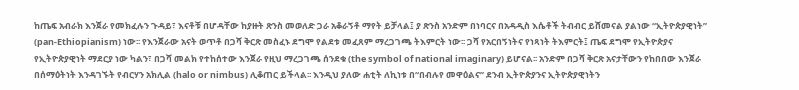ከጤፍ አብራክ እንጀራ የመክፈሉን ጉዳይ፣ እናቶቹ በሆዳቸው ከያዙት ጽንስ መወለድ ጋራ አቆራኝቶ ማየት ይቻላል፤ ያ ጽንስ አንድም በነባርና በአዳዲስ እሴቶች ትብብር ይሸመናል ያልነው “ኢትዮጵያዊነት” (pan-Ethiopianism) ነው፡፡ የእንጀራው አናት ወጥቶ በጋሻ ቅርጽ መስፈኑ ደግሞ የልደቱ መፈጸም ማረጋገጫ ትእምርት ነው፡፡ ጋሻ የአርበኝነትና የነጻነት ትእምርት፤ ጤፍ ደግሞ የኢትዮጵያና የኢትዮጵያዊነት ማደርያ ነው ካልን፣ በጋሻ መልክ የተከሰተው እንጀራ የዚህ ማረጋገጫ ሰንደቁ (the symbol of national imaginary) ይሆናል፡፡ አንድም በጋሻ ቅርጽ አናታቸውን የከበበው እንጀራ በሰማዕትነት እንዳገኙት የብርሃን አክሊል (halo or nimbus) ሊቆጠር ይችላል፡፡ እንዲህ ያለው ሐቲት ለኪነቱ በ“በብሉየ መዋዕልና” ደንብ ኢትዮጵያንና ኢትዮጵያዊነትን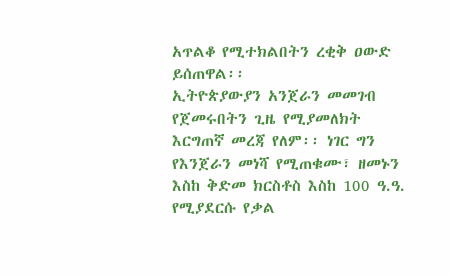አጥልቆ የሚተክልበትን ረቂቅ ዐውድ ይሰጠዋል፡፡
ኢትዮጵያውያን አንጀራን መመገብ የጀመሩበትን ጊዜ የሚያመለክት እርግጠኛ መረጃ የለም፡፡ ነገር ግን የእንጀራን መነሻ የሚጠቁሙ፣ ዘመኑን እስከ ቅድመ ክርስቶስ እስከ 100 ዓ.ዓ. የሚያደርሱ የቃል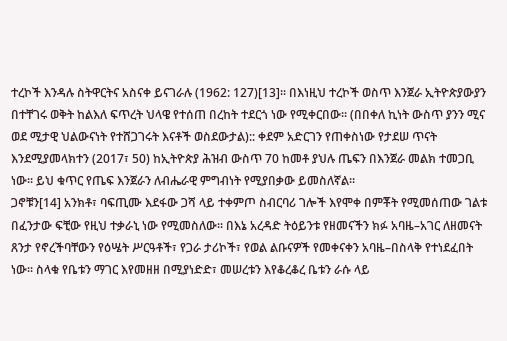ተረኮች እንዳሉ ስትዋርትና አስናቀ ይናገራሉ (1962: 127)[13]፡፡ በእነዚህ ተረኮች ወስጥ እንጀራ ኢትዮጵያውያን በተቸገሩ ወቅት ከልእለ ፍጥረት ህላዌ የተሰጠ በረከት ተደርጎ ነው የሚቀርበው፡፡ (በበቀለ ኪነት ውስጥ ያንን ሚና ወደ ሚታዊ ህልውናነት የተሸጋገሩት እናቶች ወስደውታል):: ቀደም አድርገን የጠቀስነው የታደሠ ጥናት እንደሚያመላክተን (2017፣ 50) ከኢትዮጵያ ሕዝብ ውስጥ 70 ከመቶ ያህሉ ጤፍን በእንጀራ መልክ ተመጋቢ ነው፡፡ ይህ ቁጥር የጤፍ እንጀራን ለብሔራዊ ምግብነት የሚያበቃው ይመስለኛል፡፡
ጋኖቹን[14] አንክቶ፣ ባፍጢሙ እደፋው ጋሻ ላይ ተቀምጦ ስብርባሪ ገሎች እየሞቀ በምቾት የሚመሰጠው ገልቱ በፈንታው ፍቺው የዚህ ተቃራኒ ነው የሚመስለው፡፡ በእኔ አረዳድ ትዕይንቱ የዘመናችን ክፉ አባዜ–አገር ለዘመናት ጸንታ የኖረችባቸውን የዕሤት ሥርዓቶች፣ የጋራ ታሪኮች፣ የወል ልቡናዎች የመቀናቀን አባዜ–በስላቅ የተነደፈበት ነው፡፡ ስላቁ የቤቱን ማገር እየመዘዘ በሚያነድድ፣ መሠረቱን እየቆረቆረ ቤቱን ራሱ ላይ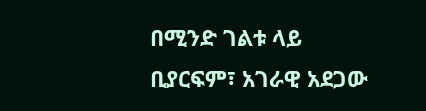በሚንድ ገልቱ ላይ ቢያርፍም፣ አገራዊ አደጋው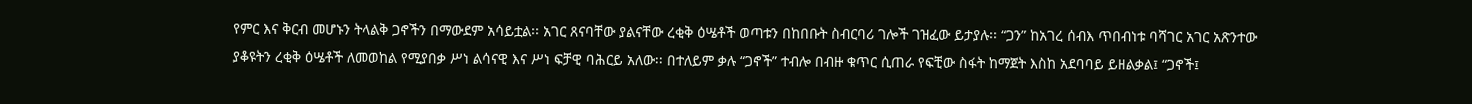የምር እና ቅርብ መሆኑን ትላልቅ ጋኖችን በማውደም አሳይቷል፡፡ አገር ጸናባቸው ያልናቸው ረቂቅ ዕሤቶች ወጣቱን በከበቡት ስብርባሪ ገሎች ገዝፈው ይታያሉ፡፡ “ጋን” ከአገረ ሰብእ ጥበብነቱ ባሻገር አገር አጽንተው ያቆዩትን ረቂቅ ዕሤቶች ለመወከል የሚያበቃ ሥነ ልሳናዊ እና ሥነ ፍቻዊ ባሕርይ አለው፡፡ በተለይም ቃሉ “ጋኖች” ተብሎ በብዙ ቁጥር ሲጠራ የፍቺው ስፋት ከማጀት እስከ አደባባይ ይዘልቃል፤ “ጋኖች፤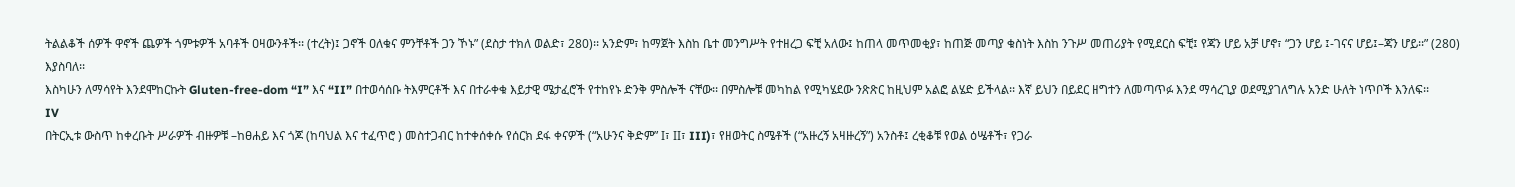ትልልቆች ሰዎች ዋኖች ጨዎች ጎምቱዎች አባቶች ዐዛውንቶች፡፡ (ተረት)፤ ጋኖች ዐለቁና ምንቸቶች ጋን ኾኑ” (ደስታ ተክለ ወልድ፣ 280)፡፡ አንድም፣ ከማጀት እስከ ቤተ መንግሥት የተዘረጋ ፍቺ አለው፤ ከጠላ መጥመቂያ፣ ከጠጅ መጣያ ቁስነት እስከ ንጉሥ መጠሪያት የሚደርስ ፍቺ፤ የጃን ሆይ አቻ ሆኖ፣ “ጋን ሆይ ፤-ገናና ሆይ፤–ጃን ሆይ፡፡” (280) እያስባለ፡፡
እስካሁን ለማሳየት እንደሞከርኩት Gluten-free-dom “I” እና “II” በተወሳሰቡ ትእምርቶች እና በተራቀቁ እይታዊ ሜታፈሮች የተከየኑ ድንቅ ምስሎች ናቸው፡፡ በምስሎቹ መካከል የሚካሄደው ንጽጽር ከዚህም አልፎ ልሄድ ይችላል፡፡ እኛ ይህን በይደር ዘግተን ለመጣጥፉ እንደ ማሳረጊያ ወደሚያገለግሉ አንድ ሁለት ነጥቦች እንለፍ፡፡
IV
በትርኢቱ ውስጥ ከቀረቡት ሥራዎች ብዙዎቹ –ከፀሐይ እና ጎጆ (ከባህል እና ተፈጥሮ ) መስተጋብር ከተቀሰቀሱ የሰርክ ደፋ ቀናዎች (“አሁንና ቅድም” I፣ II፣ III)፣ የዘወትር ስሜቶች (“አዙረኝ አዛዙረኝ”) አንስቶ፤ ረቂቆቹ የወል ዕሤቶች፣ የጋራ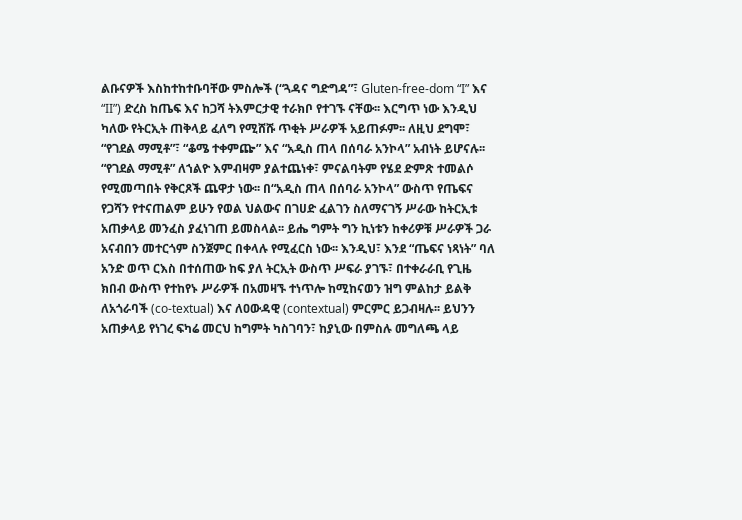ልቡናዎች እስከተከተቡባቸው ምስሎች (“ጓዳና ግድግዳ”፣ Gluten-free-dom “I” እና “II”) ድረስ ከጤፍ እና ከጋሻ ትእምርታዊ ተራክቦ የተገኙ ናቸው፡፡ እርግጥ ነው እንዲህ ካለው የትርኢት ጠቅላይ ፈለግ የሚሸሹ ጥቂት ሥራዎች አይጠፉም፡፡ ለዚህ ደግሞ፣ “የገደል ማሚቶ”፣ “ቆሜ ተቀምጬ” እና “አዲስ ጠላ በሰባራ አንኮላ” አብነት ይሆናሉ፡፡ “የገደል ማሚቶ” ለኀልዮ እምብዛም ያልተጨነቀ፣ ምናልባትም የሄደ ድምጽ ተመልሶ የሚመጣበት የቅርጾች ጨዋታ ነው፡፡ በ“አዲስ ጠላ በሰባራ አንኮላ” ውስጥ የጤፍና የጋሻን የተናጠልም ይሁን የወል ህልውና በገሀድ ፈልገን ስለማናገኝ ሥራው ከትርኢቱ አጠቃላይ መንፈስ ያፈነገጠ ይመስላል፡፡ ይሔ ግምት ግን ኪነቱን ከቀሪዎቹ ሥራዎች ጋራ አናብበን መተርጎም ስንጀምር በቀላሉ የሚፈርስ ነው፡፡ እንዲህ፣ እንደ “ጤፍና ነጻነት” ባለ አንድ ወጥ ርእስ በተሰጠው ከፍ ያለ ትርኢት ውስጥ ሥፍራ ያገኙ፣ በተቀራራቢ የጊዜ ክበብ ውስጥ የተከየኑ ሥራዎች በአመዛኙ ተነጥሎ ከሚከናወን ዝግ ምልከታ ይልቅ ለአጎራባች (co-textual) እና ለዐውዳዊ (contextual) ምርምር ይጋብዛሉ፡፡ ይህንን አጠቃላይ የነገረ ፍካሬ መርህ ከግምት ካስገባን፣ ከያኒው በምስሉ መግለጫ ላይ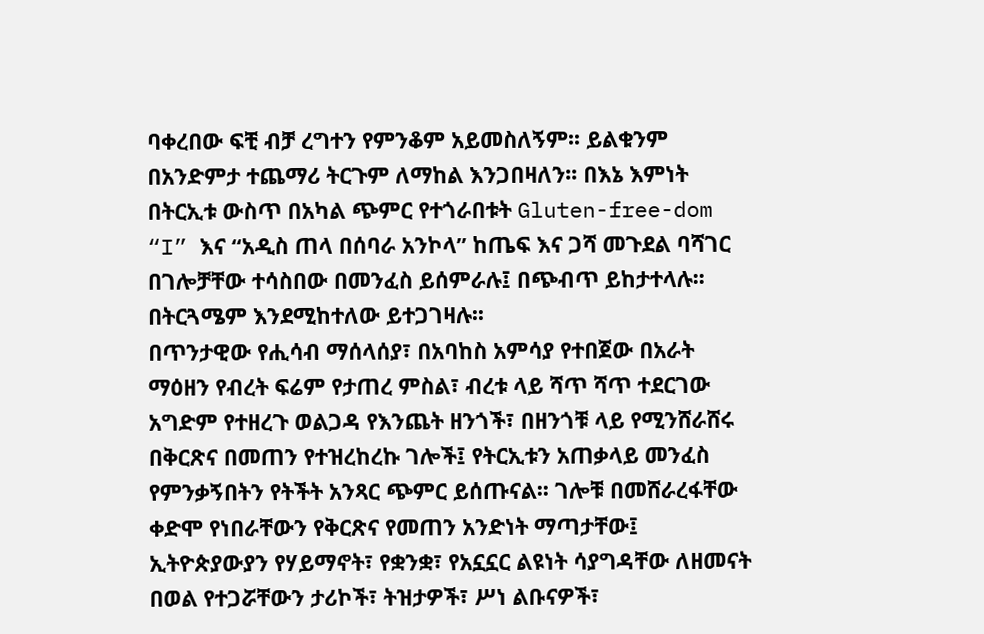ባቀረበው ፍቺ ብቻ ረግተን የምንቆም አይመስለኝም፡፡ ይልቁንም በአንድምታ ተጨማሪ ትርጉም ለማከል እንጋበዛለን፡፡ በእኔ እምነት በትርኢቱ ውስጥ በአካል ጭምር የተጎራበቱት Gluten-free-dom “I” እና “አዲስ ጠላ በሰባራ አንኮላ” ከጤፍ እና ጋሻ መጉደል ባሻገር በገሎቻቸው ተሳስበው በመንፈስ ይሰምራሉ፤ በጭብጥ ይከታተላሉ፡፡ በትርጓሜም እንደሚከተለው ይተጋገዛሉ፡፡
በጥንታዊው የሒሳብ ማሰላሰያ፣ በአባከስ አምሳያ የተበጀው በአራት ማዕዘን የብረት ፍሬም የታጠረ ምስል፣ ብረቱ ላይ ሻጥ ሻጥ ተደርገው አግድም የተዘረጉ ወልጋዳ የእንጨት ዘንጎች፣ በዘንጎቹ ላይ የሚንሸራሸሩ በቅርጽና በመጠን የተዝረከረኩ ገሎች፤ የትርኢቱን አጠቃላይ መንፈስ የምንቃኝበትን የትችት አንጻር ጭምር ይሰጡናል፡፡ ገሎቹ በመሸራረፋቸው ቀድሞ የነበራቸውን የቅርጽና የመጠን አንድነት ማጣታቸው፤ ኢትዮጵያውያን የሃይማኖት፣ የቋንቋ፣ የአኗኗር ልዩነት ሳያግዳቸው ለዘመናት በወል የተጋሯቸውን ታሪኮች፣ ትዝታዎች፣ ሥነ ልቡናዎች፣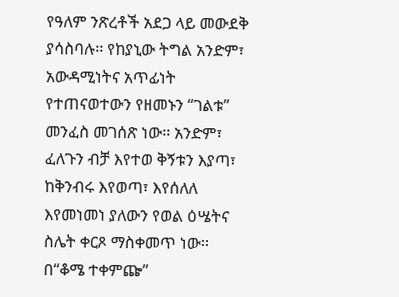የዓለም ንጽረቶች አደጋ ላይ መውደቅ ያሳስባሉ፡፡ የከያኒው ትግል አንድም፣ አውዳሚነትና አጥፊነት የተጠናወተውን የዘመኑን “ገልቱ” መንፈስ መገሰጽ ነው፡፡ አንድም፣ ፈለጉን ብቻ እየተወ ቅኝቱን እያጣ፣ ከቅንብሩ እየወጣ፣ እየሰለለ እየመነመነ ያለውን የወል ዕሤትና ስሌት ቀርጾ ማስቀመጥ ነው፡፡
በ“ቆሜ ተቀምጬ”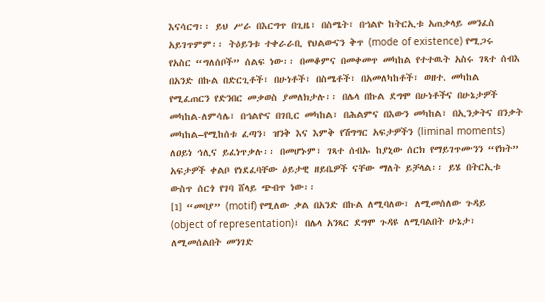እናሳርግ፡፡ ይህ ሥራ በእርግጥ በጊዜ፣ በስሜት፣ በኀልዮ ከትርኢቱ አጠቃላይ መንፈስ አይገጥምም፡፡ ትዕይንቱ ተቀራራቢ የህልውናን ቅጥ (mode of existence) የሚጋሩ የአስር “ግለሰቦች” ሰልፍ ነው፡፡ በመቆምና በመቀመጥ መካከል የተተዉት አስሩ ገጻተ ሰብእ በአንድ በኩል በድርጊቶች፣ በሁነቶች፣ በስሜቶች፣ በአመለካከቶች፣ ወዘተ. መካከል የሚፈጠርን የድንበር መቃወስ ያመለክታሉ፡፡ በሌላ በኩል ደግሞ በሁነቶችና በሁኔታዎች መካከል-ለምሳሌ፣ በኀልዮና በገቢር መካከል፣ በሕልምና በእውን መካከል፣ በኢንቃትና በንቃት መካከል–የሚከሰቱ ፈጣን፣ ዝንቅ እና እምቅ የሽግግር አፍታዎችን (liminal moments) ለዐይነ ኅሊና ይፈነጥቃሉ፡፡ በመሆኑም፣ ገጻተ ሰብኡ ከያኒው ሰርክ የማይገጥሙንን “የክት” አፍታዎች ቀልቦ የነደፈባቸው ዕይታዊ ዘይቤዎች ናቸው ማለት ይቻላል፡፡ ይሄ በትርኢቱ ውስጥ ሰርጎ የገባ ሸላይ ጭብጥ ነው፡፡
[1] “መባያ” (motif) የሚለው ቃል በአንድ በኩል ለሚባለው፣ ለሚመሰለው ጉዳይ (object of representation)፤ በሌላ አንጻር ደግሞ ጉዳዩ ለሚባልበት ሁኔታ፣ ለሚመሰልበት መንገድ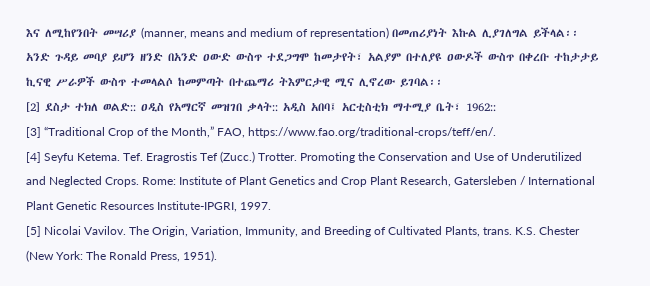እና ለሚከየንበት መሣሪያ (manner, means and medium of representation) በመጠሪያነት እኩል ሊያገለግል ይችላል፡፡ አንድ ጉዳይ መባያ ይሆን ዘንድ በአንድ ዐውድ ውስጥ ተደጋግሞ ከመታየት፣ አልያም በተለያዩ ዐውዶች ውስጥ በቀረቡ ተከታታይ ኪናዊ ሥራዎች ውስጥ ተመላልሶ ከመምጣት በተጨማሪ ትእምርታዊ ሚና ሊኖረው ይገባል፡፡
[2] ደስታ ተክለ ወልድ:: ዐዲስ የአማርኛ መዝገበ ቃላት:: አዲስ አበባ፤ አርቲስቲክ ማተሚያ ቤት፣ 1962::
[3] “Traditional Crop of the Month,” FAO, https://www.fao.org/traditional-crops/teff/en/.
[4] Seyfu Ketema. Tef. Eragrostis Tef (Zucc.) Trotter. Promoting the Conservation and Use of Underutilized and Neglected Crops. Rome: Institute of Plant Genetics and Crop Plant Research, Gatersleben / International Plant Genetic Resources Institute-IPGRI, 1997.
[5] Nicolai Vavilov. The Origin, Variation, Immunity, and Breeding of Cultivated Plants, trans. K.S. Chester (New York: The Ronald Press, 1951).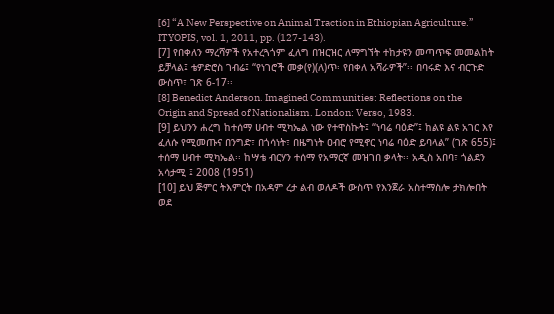[6] “A New Perspective on Animal Traction in Ethiopian Agriculture.” ITYOPIS, vol. 1, 2011, pp. (127-143).
[7] የበቀለን ማረሻዎች የአተረጓጎም ፈለግ በዝርዝር ለማግኘት ተከታዩን መጣጥፍ መመልከት ይቻላል፤ ቴዎድሮስ ገብሬ፤ “የነገሮች መቃ(የ)(ለ)ጥ፡ የበቀለ አሻራዎች”፡፡ በባሩድ እና ብርጉድ ውስጥ፣ ገጽ 6-17፡፡
[8] Benedict Anderson. Imagined Communities: Reflections on the Origin and Spread of Nationalism. London: Verso, 1983.
[9] ይህንን ሐረግ ከተሰማ ሀብተ ሚካኤል ነው የተዋስኩት፤ “ነባሬ ባዕድ”፤ ከልዩ ልዩ አገር እየ ፈለሱ የሚመጡና በንግድ፣ በጎሳነት፣ በዜግነት ዐብሮ የሚኖር ነባሬ ባዕድ ይባላል” (ገጽ 655)፤ ተሰማ ሀብተ ሚካኤል፡፡ ከሣቴ ብርሃን ተሰማ የአማርኛ መዝገበ ቃላት፡፡ አዲስ አበባ፣ ጎልደን አሳታሚ ፤ 2008 (1951)
[10] ይህ ጅምር ትእምርት በአዳም ረታ ልብ ወለዶች ውስጥ የእንጀራ አስተማስሎ ታክሎበት ወደ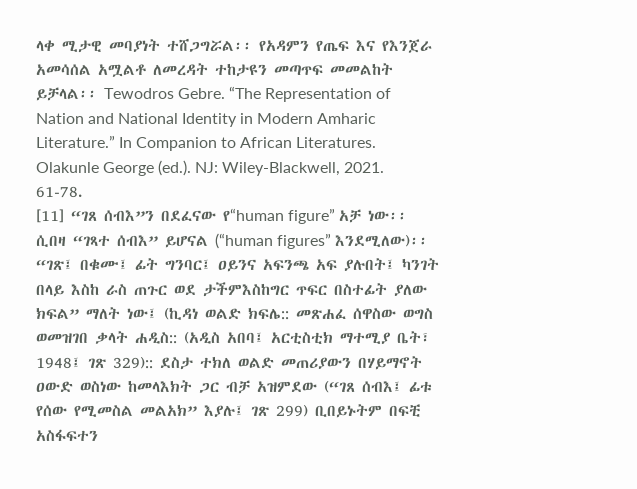ላቀ ሚታዊ መባያነት ተሸጋግሯል፡፡ የአዳምን የጤፍ እና የእንጀራ አመሳሰል አሟልቶ ለመረዳት ተከታዩን መጣጥፍ መመልከት ይቻላል፡፡ Tewodros Gebre. “The Representation of Nation and National Identity in Modern Amharic Literature.” In Companion to African Literatures. Olakunle George (ed.). NJ: Wiley-Blackwell, 2021. 61-78.
[11] “ገጸ ሰብእ”ን በደፈናው የ“human figure” አቻ ነው፡፡ ሲበዛ “ገጻተ ሰብእ” ይሆናል (“human figures” እንደሚለው)፡፡ “ገጽ፤ በቁሙ፤ ፊት ግንባር፤ ዐይንና አፍንጫ አፍ ያሉበት፤ ካንገት በላይ እስከ ራስ ጠጉር ወደ ታችምእስከግር ጥፍር በስተፊት ያለው ክፍል” ማለት ነው፤ (ኪዳነ ወልድ ክፍሌ:: መጽሐፈ ሰዋስው ወግስ ወመዝገበ ቃላት ሐዲስ:: (አዲስ አበባ፤ አርቲስቲክ ማተሚያ ቤት፣ 1948፤ ገጽ 329):: ደስታ ተክለ ወልድ መጠሪያውን በሃይማኖት ዐውድ ወስነው ከመላእክት ጋር ብቻ አዝምደው (“ገጸ ሰብእ፤ ፊቱ የሰው የሚመስል መልአክ” እያሉ፤ ገጽ 299) ቢበይኑትም በፍቺ አስፋፍተን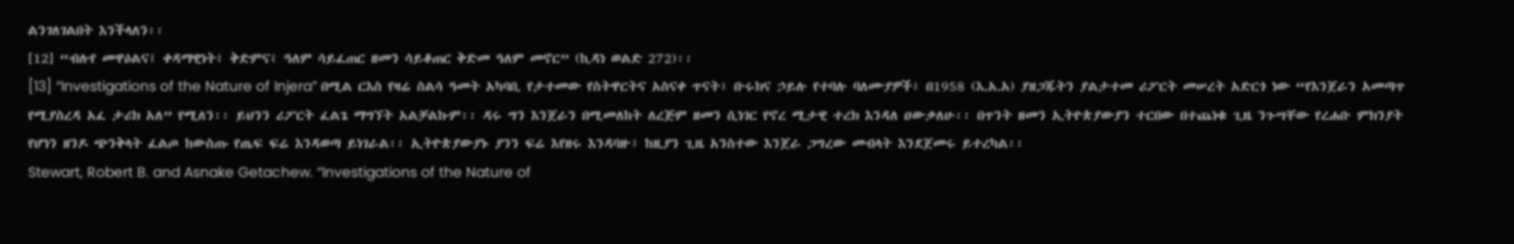ልንገለገልበት እንችላለን፡፡
[12] “ብሉየ መዋዕልና፤ ቀዳማዊነት፤ ቅድምና፤ ዓለም ሳይፈጠር ዘመን ሳይቆጠር ቅድመ ዓለም መኖር” (ኪዳነ ወልድ 272)፡፡
[13] “Investigations of the Nature of Injera” በሚል ርእስ የዛሬ ስልሳ ዓመት አካባቢ የታተመው የስትዋርትና አስናቀ ጥናት፣ ቡሩክና ኃይሉ የተባሉ ባለሙያዎች፣ በ1958 (እ.አ.አ) ያዘጋጁትን ያልታተመ ሪፖርት መሠረት አድርጎ ነው “የእንጀራን አመጣጥ የሚያስረዳ አፈ ታሪክ አለ” የሚለን፡፡ ይህንን ሪፖርት ፈልጌ ማግኘት አልቻልኩም፡፡ ዳሩ ግን እንጀራን በሚመለከት ለረጅም ዘመን ሲነገር የኖረ ሚታዊ ተረክ እንዳለ ዐውቃለሁ፡፡ በጥንት ዘመን ኢትዮጵያውያን ተርበው በተጨነቁ ጊዜ ንጉሣቸው የረሐቡ ምክንያት የሆነን ዘንዶ ጭንቅላት ፈልጦ ከውስጡ የጤፍ ፍሬ እንዳወጣ ይነገራል፡፡ ኢትዮጵያውያኑ ያንን ፍሬ እየዘሩ እንዳባዙ፣ ከዚያን ጊዜ አንስተው እንጀራ ጋግረው መብላት እንደጀመሩ ይተረካል፡፡
Stewart, Robert B. and Asnake Getachew. “Investigations of the Nature of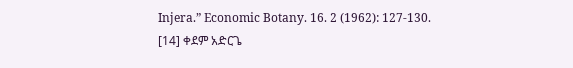Injera.” Economic Botany. 16. 2 (1962): 127-130.
[14] ቀደም አድርጌ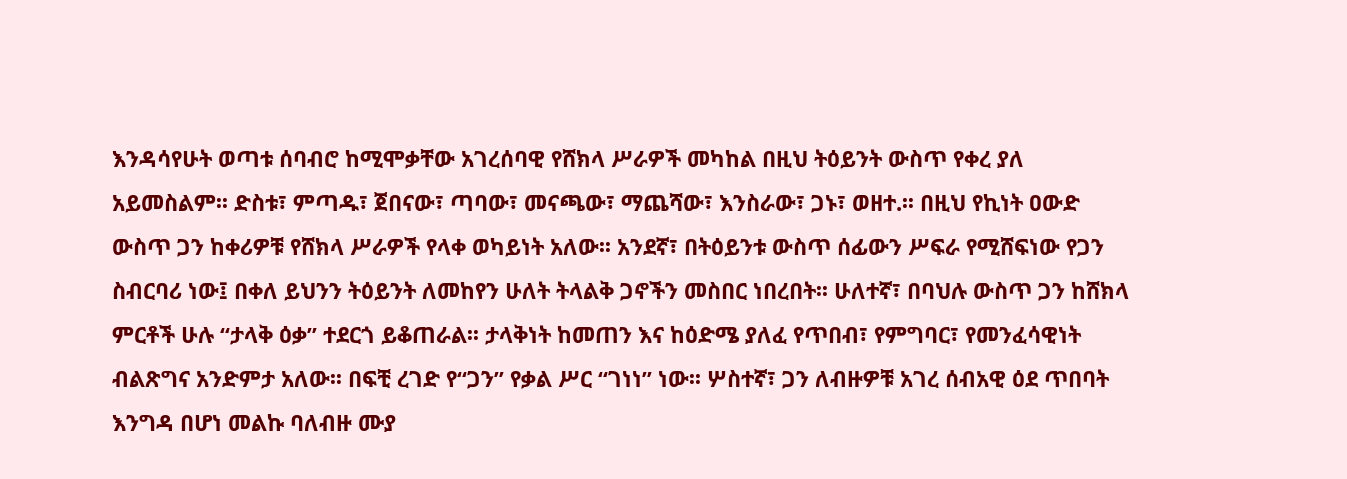እንዳሳየሁት ወጣቱ ሰባብሮ ከሚሞቃቸው አገረሰባዊ የሸክላ ሥራዎች መካከል በዚህ ትዕይንት ውስጥ የቀረ ያለ አይመስልም፡፡ ድስቱ፣ ምጣዱ፣ ጀበናው፣ ጣባው፣ መናጫው፣ ማጨሻው፣ እንስራው፣ ጋኑ፣ ወዘተ.፡፡ በዚህ የኪነት ዐውድ ውስጥ ጋን ከቀሪዎቹ የሸክላ ሥራዎች የላቀ ወካይነት አለው፡፡ አንደኛ፣ በትዕይንቱ ውስጥ ሰፊውን ሥፍራ የሚሸፍነው የጋን ስብርባሪ ነው፤ በቀለ ይህንን ትዕይንት ለመከየን ሁለት ትላልቅ ጋኖችን መስበር ነበረበት፡፡ ሁለተኛ፣ በባህሉ ውስጥ ጋን ከሸክላ ምርቶች ሁሉ “ታላቅ ዕቃ” ተደርጎ ይቆጠራል፡፡ ታላቅነት ከመጠን እና ከዕድሜ ያለፈ የጥበብ፣ የምግባር፣ የመንፈሳዊነት ብልጽግና አንድምታ አለው፡፡ በፍቺ ረገድ የ“ጋን” የቃል ሥር “ገነነ” ነው፡፡ ሦስተኛ፣ ጋን ለብዙዎቹ አገረ ሰብአዊ ዕደ ጥበባት እንግዳ በሆነ መልኩ ባለብዙ ሙያ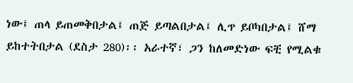ነው፤ ጠላ ይጠመቅበታል፤ ጠጅ ይጣልበታል፤ ሊጥ ይቦካበታል፤ ሸማ ይከተትበታል (ደስታ 280)፡፡ አራተኛ፣ ጋን ከለመድነው ፍቺ የሚልቁ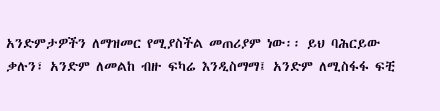አንድምታዎችን ለማዝመር የሚያስችል መጠሪያም ነው፡፡ ይህ ባሕርይው ቃሉን፣ አንድም ለመልከ ብዙ ፍካሬ እንዲስማማ፤ አንድም ለሚስፋፋ ፍቺ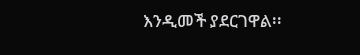እንዲመች ያደርገዋል፡፡